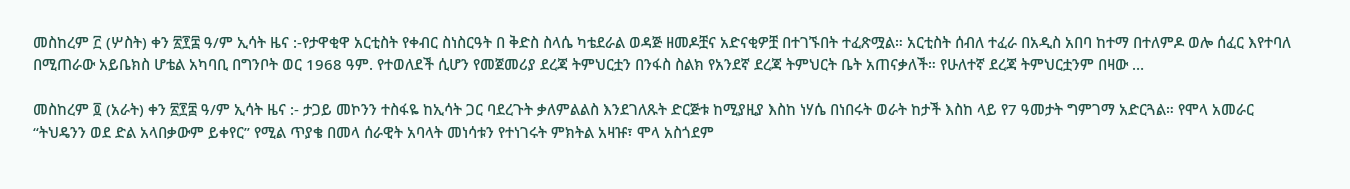መስከረም ፫ (ሦስት) ቀን ፳፻፰ ዓ/ም ኢሳት ዜና :-የታዋቂዋ አርቲስት የቀብር ስነስርዓት በ ቅድስ ስላሴ ካቴደራል ወዳጅ ዘመዶቿና አድናቂዎቿ በተገኙበት ተፈጽሟል። አርቲስት ሰብለ ተፈራ በአዲስ አበባ ከተማ በተለምዶ ወሎ ሰፈር እየተባለ በሚጠራው አይቤክስ ሆቴል አካባቢ በግንቦት ወር 1968 ዓም. የተወለደች ሲሆን የመጀመሪያ ደረጃ ትምህርቷን በንፋስ ስልክ የአንደኛ ደረጃ ትምህርት ቤት አጠናቃለች። የሁለተኛ ደረጃ ትምህርቷንም በዛው …

መስከረም ፬ (አራት) ቀን ፳፻፰ ዓ/ም ኢሳት ዜና :- ታጋይ መኮንን ተስፋዬ ከኢሳት ጋር ባደረጉት ቃለምልልስ እንደገለጹት ድርጅቱ ከሚያዚያ እስከ ነሃሴ በነበሩት ወራት ከታች እስከ ላይ የ7 ዓመታት ግምገማ አድርጓል። የሞላ አመራር “ትህዴንን ወደ ድል አላበቃውም ይቀየር” የሚል ጥያቄ በመላ ሰራዊት አባላት መነሳቱን የተነገሩት ምክትል አዛዡ፣ ሞላ አስጎደም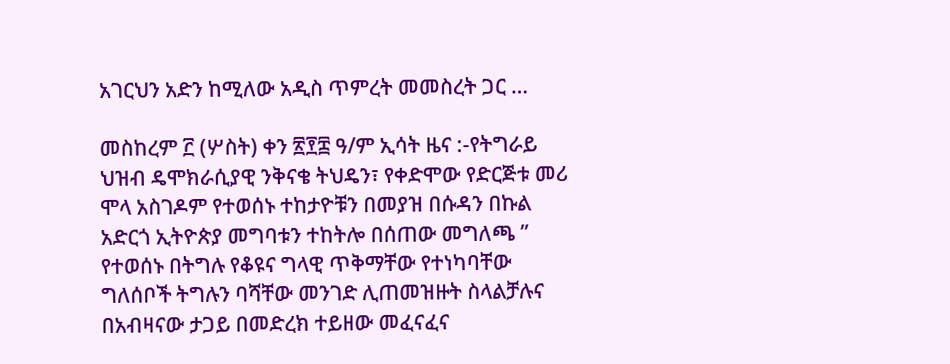አገርህን አድን ከሚለው አዲስ ጥምረት መመስረት ጋር …

መስከረም ፫ (ሦስት) ቀን ፳፻፰ ዓ/ም ኢሳት ዜና :-የትግራይ ህዝብ ዴሞክራሲያዊ ንቅናቄ ትህዴን፣ የቀድሞው የድርጅቱ መሪ ሞላ አስገዶም የተወሰኑ ተከታዮቹን በመያዝ በሱዳን በኩል አድርጎ ኢትዮጵያ መግባቱን ተከትሎ በሰጠው መግለጫ ” የተወሰኑ በትግሉ የቆዩና ግላዊ ጥቅማቸው የተነካባቸው ግለሰቦች ትግሉን ባሻቸው መንገድ ሊጠመዝዙት ስላልቻሉና በአብዛናው ታጋይ በመድረክ ተይዘው መፈናፈና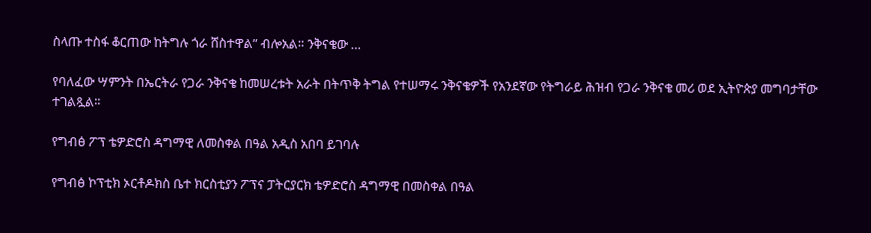ስላጡ ተስፋ ቆርጠው ከትግሉ ጎራ ሸስተዋል” ብሎአል። ንቅናቄው …

የባለፈው ሣምንት በኤርትራ የጋራ ንቅናቄ ከመሠረቱት አራት በትጥቅ ትግል የተሠማሩ ንቅናቄዎች የአንደኛው የትግራይ ሕዝብ የጋራ ንቅናቄ መሪ ወደ ኢትዮጵያ መግባታቸው ተገልጿል፡፡

የግብፅ ፖፕ ቴዎድሮስ ዳግማዊ ለመስቀል በዓል አዲስ አበባ ይገባሉ

የግብፅ ኮፕቲክ ኦርቶዶክስ ቤተ ክርስቲያን ፖፕና ፓትርያርክ ቴዎድሮስ ዳግማዊ በመስቀል በዓል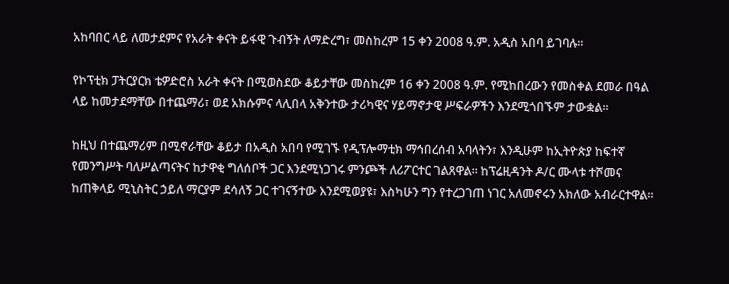አከባበር ላይ ለመታደምና የአራት ቀናት ይፋዊ ጉብኝት ለማድረግ፣ መስከረም 15 ቀን 2008 ዓ.ም. አዲስ አበባ ይገባሉ፡፡

የኮፕቲክ ፓትርያርክ ቴዎድሮስ አራት ቀናት በሚወስደው ቆይታቸው መስከረም 16 ቀን 2008 ዓ.ም. የሚከበረውን የመስቀል ደመራ በዓል ላይ ከመታደማቸው በተጨማሪ፣ ወደ አክሱምና ላሊበላ አቅንተው ታሪካዊና ሃይማኖታዊ ሥፍራዎችን እንደሚጎበኙም ታውቋል፡፡

ከዚህ በተጨማሪም በሚኖራቸው ቆይታ በአዲስ አበባ የሚገኙ የዲፕሎማቲክ ማኅበረሰብ አባላትን፣ እንዲሁም ከኢትዮጵያ ከፍተኛ የመንግሥት ባለሥልጣናትና ከታዋቂ ግለሰቦች ጋር እንደሚነጋገሩ ምንጮች ለሪፖርተር ገልጸዋል፡፡ ከፕሬዚዳንት ዶ/ር ሙላቱ ተሾመና ከጠቅላይ ሚኒስትር ኃይለ ማርያም ደሳለኝ ጋር ተገናኝተው እንደሚወያዩ፣ እስካሁን ግን የተረጋገጠ ነገር አለመኖሩን አክለው አብራርተዋል፡፡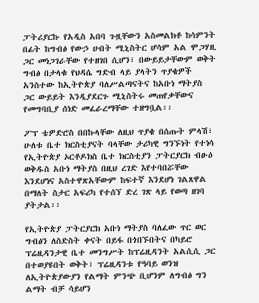ፓትሪያርኩ የአዲስ አበባ ጉዟቸውን አስመልክቶ ከሳምንት በፊት ከግብፅ የውኃ ሀብት ሚኒስትር ሆሳም አል ሞጋሃዚ ጋር መነጋገራቸው የተዘገበ ሲሆን፣ በውይይታቸውም ወቅት ግብፅ በታላቁ የህዳሴ ግድብ ላይ ያላትን ጥያቄዎች አንስተው ከኢትዮጵያ ባለሥልጣናትና ከአቡነ ማትያስ ጋር ውይይት እንዲያደርጉ ሚኒስትሩ መጠየቃቸውና የመግባቢያ ሰነድ መፈራረማቸው ተዘግቧል፡፡

ፖፕ ቴዎድሮስ በበኩላቸው ለዚህ ጥያቄ በሰጡት ምላሽ፣ ሁለቱ ቤተ ክርስቲያናት ባላቸው ታሪካዊ ግንኙነት የተነሳ የኢትዮጵያ ኦርቶዶክስ ቤተ ክርስቲያን ፓትርያርክ ብፁዕ ወቅዱስ አቡነ ማትያስ በዚህ ረገድ እየተባበሯቸው እንደሆነና አስተዋጽአቸውም ከፍተኛ እንደሆነ ገልጸዋል በማለት ስታር አፍሪካ የተሰኘ ድረ ገጽ ላይ የወጣ ዘገባ ያትታል፡፡

የኢትዮጵያ ፓትርያርክ አቡነ ማትያስ ባለፈው ጥር ወር ግብፅን ለስድስት ቀናት በይፋ በጎበኙበትና በካይሮ ፕሬዚዳንታዊ ቤተ መንግሥት ከፕሬዚዳንት አልሲሲ ጋር በተወያዩበት ወቅት፣ ፕሬዚዳንቱ የዓባይ ወንዝ ለኢትዮጵያውያን የልማት ምንጭ ቢሆንም ለግብፅ ግን ልማት ብቻ ሳይሆን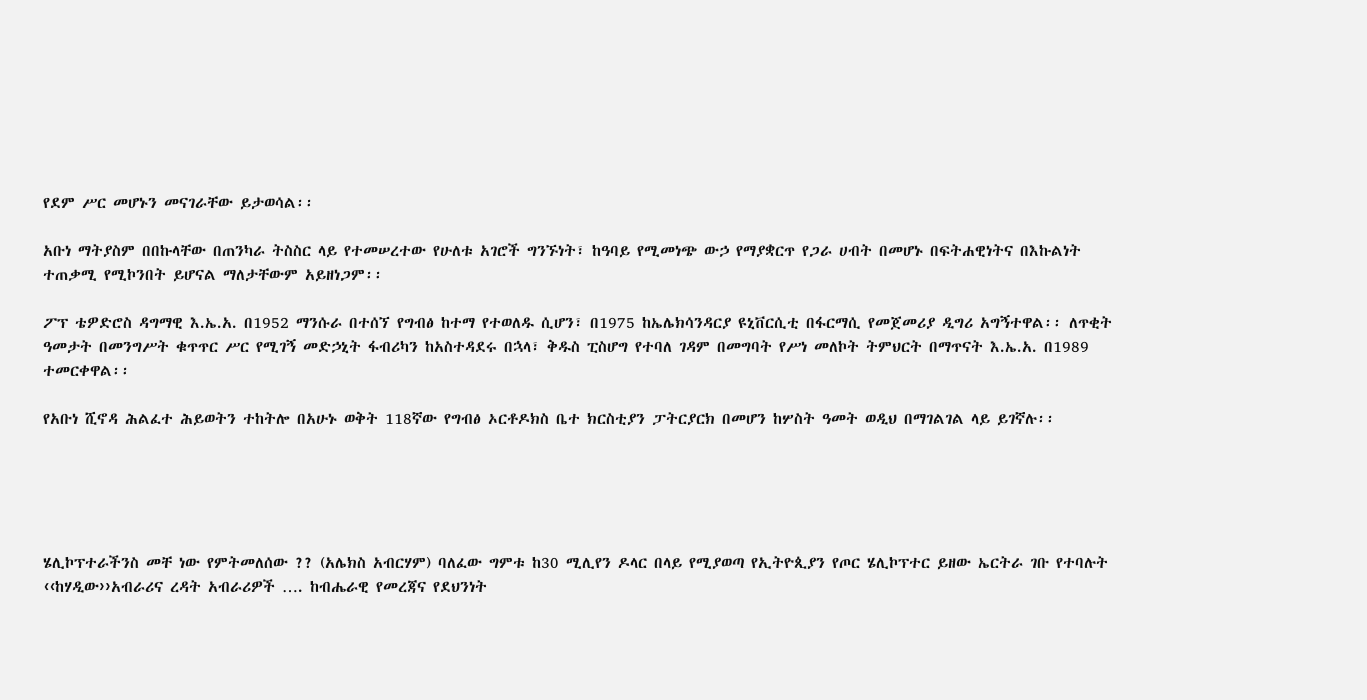የደም ሥር መሆኑን መናገራቸው ይታወሳል፡፡

አቡነ ማትያስም በበኩላቸው በጠንካራ ትስስር ላይ የተመሠረተው የሁለቱ አገሮች ግንኙነት፣ ከዓባይ የሚመነጭ ውኃ የማያቋርጥ የጋራ ሀብት በመሆኑ በፍትሐዊነትና በእኩልነት ተጠቃሚ የሚኮንበት ይሆናል ማለታቸውም አይዘነጋም፡፡

ፖፕ ቴዎድሮስ ዳግማዊ እ.ኤ.አ. በ1952 ማንሱራ በተሰኘ የግብፅ ከተማ የተወለዱ ሲሆን፣ በ1975 ከኤሌክሳንዳርያ ዩኒቨርሲቲ በፋርማሲ የመጀመሪያ ዲግሪ አግኝተዋል፡፡ ለጥቂት ዓመታት በመንግሥት ቁጥጥር ሥር የሚገኝ መድኃኒት ፋብሪካን ከአስተዳደሩ በኋላ፣ ቅዱስ ፒስሆግ የተባለ ገዳም በመግባት የሥነ መለኮት ትምህርት በማጥናት እ.ኤ.አ. በ1989 ተመርቀዋል፡፡

የአቡነ ሺኖዳ ሕልፈተ ሕይወትን ተከትሎ በአሁኑ ወቅት 118ኛው የግብፅ ኦርቶዶክስ ቤተ ክርስቲያን ፓትርያርክ በመሆን ከሦስት ዓመት ወዲህ በማገልገል ላይ ይገኛሉ፡፡





ሄሊኮፕተራችንስ መቸ ነው የምትመለሰው ?? (አሌክስ አብርሃም) ባለፈው ግምቱ ከ30 ሚሊየን ዶላር በላይ የሚያወጣ የኢትዮጲያን የጦር ሄሊኮፕተር ይዘው ኤርትራ ገቡ የተባሉት ‹‹ከሃዲው››አብራሪና ረዳት አብራሪዎች …. ከብሔራዊ የመረጃና የደህንነት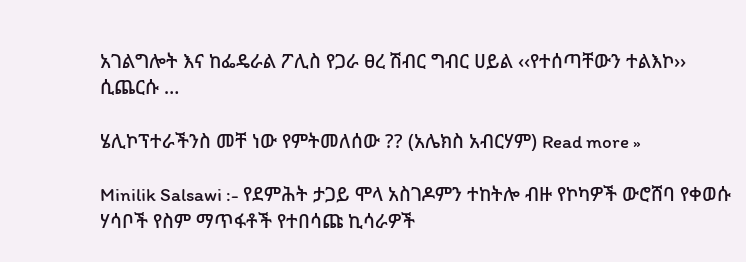አገልግሎት እና ከፌዴራል ፖሊስ የጋራ ፀረ ሽብር ግብር ሀይል ‹‹የተሰጣቸውን ተልእኮ›› ሲጨርሱ …

ሄሊኮፕተራችንስ መቸ ነው የምትመለሰው ?? (አሌክስ አብርሃም) Read more »

Minilik Salsawi :- የደምሕት ታጋይ ሞላ አስገዶምን ተከትሎ ብዙ የኮካዎች ውሮሸባ የቀወሱ ሃሳቦች የስም ማጥፋቶች የተበሳጩ ኪሳራዎች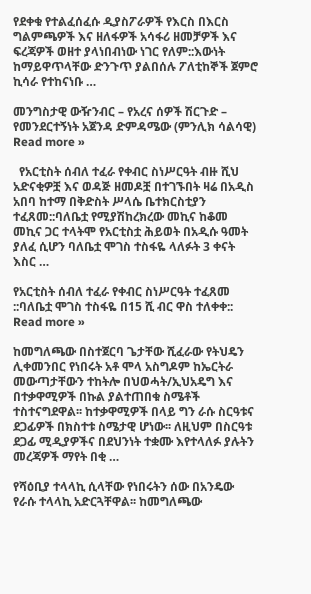የደቀቁ የተልፈሰፈሱ ዲያስፖራዎች የእርስ በእርስ ግልምጫዎች እና ዘለፋዎች አሳፋሪ ዘመቻዎች እና ፍረጃዎች ወዘተ ያላነበብነው ነገር የለም::እውነት ከማይዋጥላቸው ድንጉጥ ያልበሰሉ ፖለቲከኞች ጀምሮ ኪሳራ የተከናነቡ …

መንግስታዊ ውዥንብር – የአረና ሰዎች ሽርጉድ – የመንደርተኝነት አጀንዳ ድምዳሜው (ምንሊክ ሳልሳዊ) Read more »

  የአርቲስት ሰብለ ተፈራ የቀብር ስነሥርዓት ብዙ ሺህ አድናቂዎቿ እና ወዳጅ ዘመዶቿ በተገኙበት ዛሬ በአዲስ አበባ ከተማ በቅድስት ሥላሴ ቤተክርስቲያን ተፈጸመ::ባለቤቷ የሚያሽከረክረው መኪና ከቆመ መኪና ጋር ተላትሞ የአርቲስቷ ሕይወት በአዲሱ ዓመት ያለፈ ሲሆን ባለቤቷ ሞገስ ተስፋዬ ላለፉት 3 ቀናት እስር …

የአርቲስት ሰብለ ተፈራ የቀብር ስነሥርዓት ተፈጸመ ::ባለቤቷ ሞገስ ተስፋዬ በ15 ሺ ብር ዋስ ተለቀቀ:: Read more »

ከመግለጫው በስተጀርባ ጌታቸው ሺፈራው የትህዴን ሊቀመንበር የነበሩት አቶ ሞላ አስግዶም ከኤርትራ መውጣታቸውን ተከትሎ በህወሓት/ኢህአዴግ እና በተቃዋሚዎች በኩል ያልተጠበቁ ስሜቶች ተስተናግደዋል፡፡ ከተቃዋሚዎች በላይ ግን ራሱ ስርዓቱና ደጋፊዎች በክስተቱ ስሜታዊ ሆነው፡፡ ለዚህም በስርዓቱ ደጋፊ ሚዲያዎችና በደህንነት ተቋሙ እየተላለፉ ያሉትን መረጃዎች ማየት በቂ …

የሻዕቢያ ተላላኪ ሲላቸው የነበሩትን ሰው በአንዴው የራሱ ተላላኪ አድርጓቸዋል፡፡ ከመግለጫው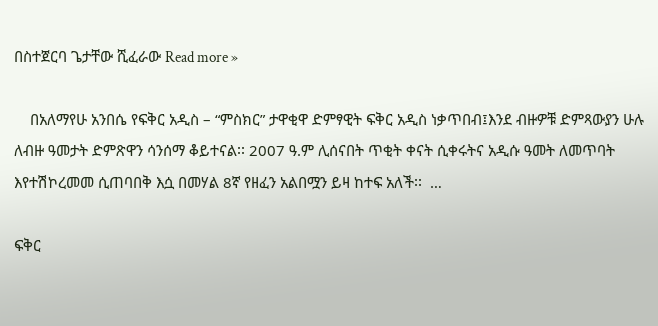በስተጀርባ ጌታቸው ሺፈራው Read more »

    በአለማየሁ አንበሴ የፍቅር አዲስ – “ምስክር” ታዋቂዋ ድምፃዊት ፍቅር አዲስ ነቃጥበብ፤እንደ ብዙዎቹ ድምጻውያን ሁሉ ለብዙ ዓመታት ድምጽዋን ሳንሰማ ቆይተናል፡፡ 2007 ዓ.ም ሊሰናበት ጥቂት ቀናት ሲቀሩትና አዲሱ ዓመት ለመጥባት እየተሽኮረመመ ሲጠባበቅ እሷ በመሃል 8ኛ የዘፈን አልበሟን ይዛ ከተፍ አለች፡፡  …

ፍቅር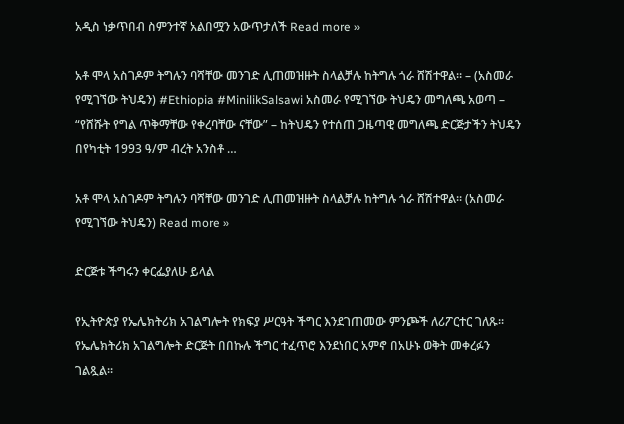አዲስ ነቃጥበብ ስምንተኛ አልበሟን አውጥታለች Read more »

አቶ ሞላ አስገዶም ትግሉን ባሻቸው መንገድ ሊጠመዝዙት ስላልቻሉ ከትግሉ ጎራ ሸሽተዋል። – (አስመራ የሚገኘው ትህዴን) #Ethiopia #MinilikSalsawi አስመራ የሚገኘው ትህዴን መግለጫ አወጣ – “የሸሹት የግል ጥቅማቸው የቀረባቸው ናቸው” – ከትህዴን የተሰጠ ጋዜጣዊ መግለጫ ድርጅታችን ትህዴን በየካቲት 1993 ዓ/ም ብረት አንስቶ …

አቶ ሞላ አስገዶም ትግሉን ባሻቸው መንገድ ሊጠመዝዙት ስላልቻሉ ከትግሉ ጎራ ሸሽተዋል። (አስመራ የሚገኘው ትህዴን) Read more »

ድርጅቱ ችግሩን ቀርፌያለሁ ይላል

የኢትዮጵያ የኤሌክትሪክ አገልግሎት የክፍያ ሥርዓት ችግር እንደገጠመው ምንጮች ለሪፖርተር ገለጹ፡፡ የኤሌክትሪክ አገልግሎት ድርጅት በበኩሉ ችግር ተፈጥሮ እንደነበር አምኖ በአሁኑ ወቅት መቀረፉን ገልጿል፡፡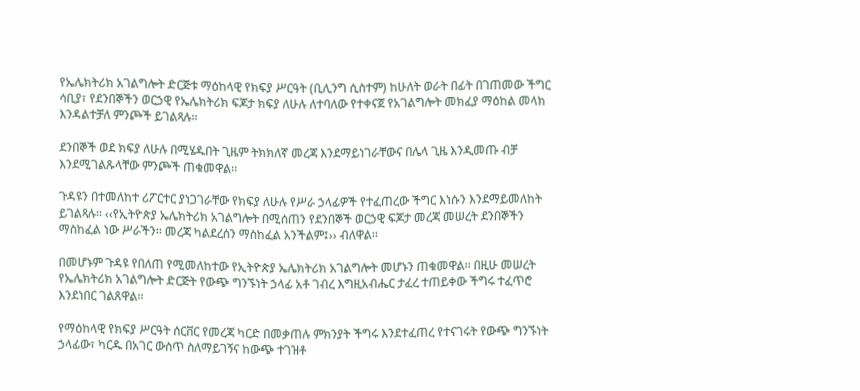የኤሌክትሪክ አገልግሎት ድርጅቱ ማዕከላዊ የክፍያ ሥርዓት (ቢሊንግ ሲስተም) ከሁለት ወራት በፊት በገጠመው ችግር ሳቢያ፣ የደንበኞችን ወርኃዊ የኤሌክትሪክ ፍጆታ ክፍያ ለሁሉ ለተባለው የተቀናጀ የአገልግሎት መክፈያ ማዕከል መላክ እንዳልተቻለ ምንጮች ይገልጻሉ፡፡

ደንበኞች ወደ ክፍያ ለሁሉ በሚሄዱበት ጊዜም ትክክለኛ መረጃ እንደማይነገራቸውና በሌላ ጊዜ እንዲመጡ ብቻ እንደሚገልጹላቸው ምንጮች ጠቁመዋል፡፡

ጉዳዩን በተመለከተ ሪፖርተር ያነጋገራቸው የክፍያ ለሁሉ የሥራ ኃላፊዎች የተፈጠረው ችግር እነሱን እንደማይመለከት ይገልጻሉ፡፡ ‹‹የኢትዮጵያ ኤሌክትሪክ አገልግሎት በሚሰጠን የደንበኞች ወርኃዊ ፍጆታ መረጃ መሠረት ደንበኞችን ማስከፈል ነው ሥራችን፡፡ መረጃ ካልደረሰን ማስከፈል አንችልም፤›› ብለዋል፡፡

በመሆኑም ጉዳዩ የበለጠ የሚመለከተው የኢትዮጵያ ኤሌክትሪክ አገልግሎት መሆኑን ጠቁመዋል፡፡ በዚሁ መሠረት የኤሌክትሪክ አገልግሎት ድርጅት የውጭ ግንኙነት ኃላፊ አቶ ገብረ እግዚአብሔር ታፈረ ተጠይቀው ችግሩ ተፈጥሮ እንደነበር ገልጸዋል፡፡

የማዕከላዊ የክፍያ ሥርዓት ሰርቨር የመረጃ ካርድ በመቃጠሉ ምክንያት ችግሩ እንደተፈጠረ የተናገሩት የውጭ ግንኙነት ኃላፊው፣ ካርዱ በአገር ውስጥ ስለማይገኝና ከውጭ ተገዝቶ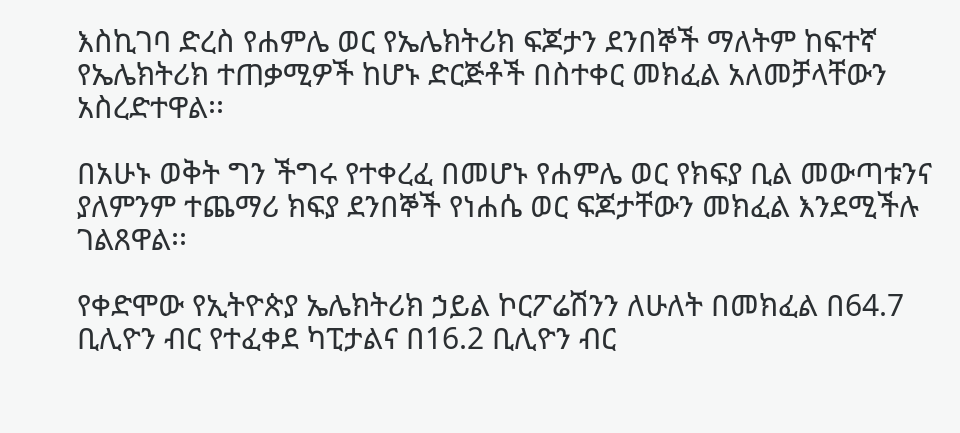እስኪገባ ድረስ የሐምሌ ወር የኤሌክትሪክ ፍጆታን ደንበኞች ማለትም ከፍተኛ የኤሌክትሪክ ተጠቃሚዎች ከሆኑ ድርጅቶች በስተቀር መክፈል አለመቻላቸውን አስረድተዋል፡፡

በአሁኑ ወቅት ግን ችግሩ የተቀረፈ በመሆኑ የሐምሌ ወር የክፍያ ቢል መውጣቱንና ያለምንም ተጨማሪ ክፍያ ደንበኞች የነሐሴ ወር ፍጆታቸውን መክፈል እንደሚችሉ ገልጸዋል፡፡

የቀድሞው የኢትዮጵያ ኤሌክትሪክ ኃይል ኮርፖሬሽንን ለሁለት በመክፈል በ64.7 ቢሊዮን ብር የተፈቀደ ካፒታልና በ16.2 ቢሊዮን ብር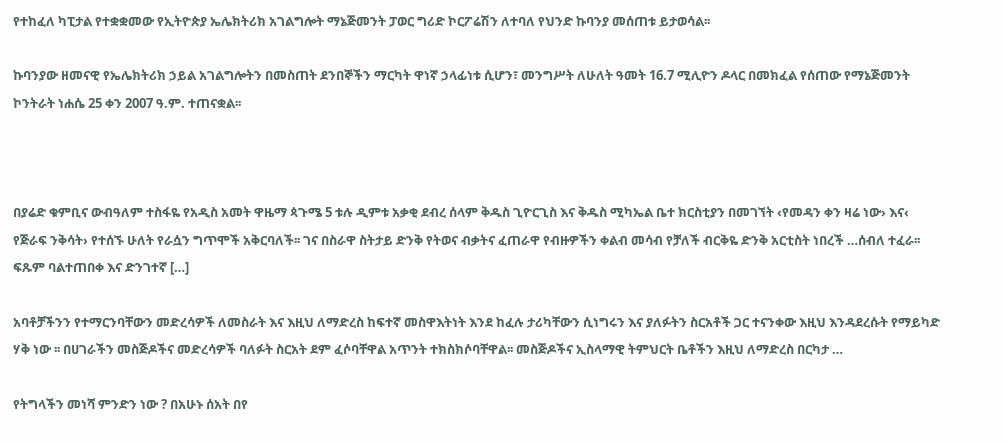የተከፈለ ካፒታል የተቋቋመው የኢትዮጵያ ኤሌክትሪክ አገልግሎት ማኔጅመንት ፓወር ግሪድ ኮርፖሬሽን ለተባለ የህንድ ኩባንያ መሰጠቱ ይታወሳል፡፡

ኩባንያው ዘመናዊ የኤሌክትሪክ ኃይል አገልግሎትን በመስጠት ደንበኞችን ማርካት ዋነኛ ኃላፊነቱ ሲሆን፣ መንግሥት ለሁለት ዓመት 16.7 ሚሊዮን ዶላር በመክፈል የሰጠው የማኔጅመንት ኮንትራት ነሐሴ 25 ቀን 2007 ዓ.ም. ተጠናቋል፡፡



በያሬድ ቁምቢና ውብዓለም ተስፋዬ የአዲስ አመት ዋዜማ ጳጉሜ 5 ቱሉ ዲምቱ አቃቂ ደብረ ሰላም ቅዱስ ጊዮርጊስ እና ቅዱስ ሚካኤል ቤተ ክርስቲያን በመገኘት ‹የመዳን ቀን ዛሬ ነው› እና‹ የጅራፍ ንቅሳት› የተሰኙ ሁለት የራሷን ግጥሞች አቅርባለች፡፡ ገና በስራዋ ስትታይ ድንቅ የትወና ብቃትና ፈጠራዋ የብዙዎችን ቀልብ መሳብ የቻለች ብርቅዬ ድንቅ አርቲስት ነበረች …ሰብለ ተፈራ፡፡ ፍጹም ባልተጠበቀ እና ድንገተኛ […]

አባቶቻችንን የተማርንባቸውን መድረሳዎች ለመስራት እና እዚህ ለማድረስ ከፍተኛ መስዋእትነት እንደ ከፈሉ ታሪካቸውን ሲነግሩን እና ያለፉትን ስርአቶች ጋር ተናንቀው እዚህ እንዳደረሱት የማይካድ ሃቅ ነው ፡፡ በሀገራችን መስጅዶችና መድረሳዎች ባለፉት ስርአት ደም ፈሶባቸዋል አጥንት ተክስክሶባቸዋል፡፡ መስጅዶችና ኢስላማዊ ትምህርት ቤቶችን እዚህ ለማድረስ በርካታ …

የትግላችን መነሻ ምንድን ነው ? በአሁኑ ሰአት በየ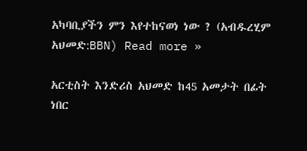አካባቢያችን ምን እየተከናወነ ነው ? (አብዱረሂም አህመድ:BBN) Read more »

አርቲስት እንድሪስ አህመድ ከ45 አመታት በፊት ነበር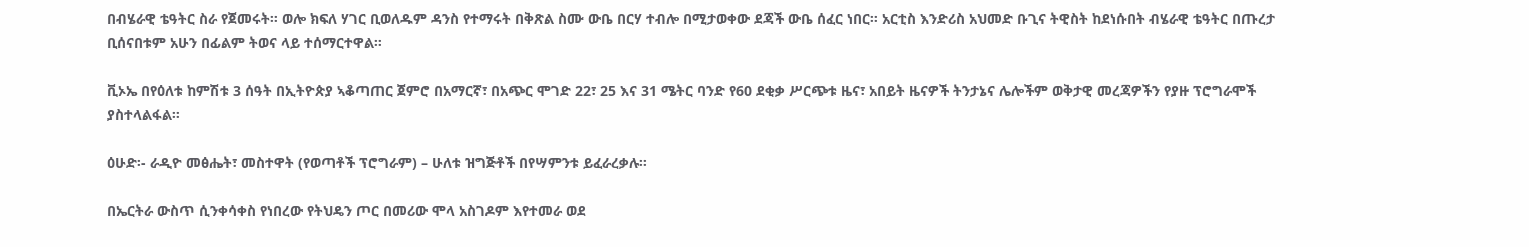በብሄራዊ ቴዓትር ስራ የጀመሩት። ወሎ ክፍለ ሃገር ቢወለዱም ዳንስ የተማሩት በቅጽል ስሙ ውቤ በርሃ ተብሎ በሚታወቀው ደጃች ውቤ ሰፈር ነበር። አርቲስ እንድሪስ አህመድ ቡጊና ትዊስት ከደነሱበት ብሄራዊ ቴዓትር በጡረታ ቢሰናበቱም አሁን በፊልም ትወና ላይ ተሰማርተዋል።

ቪኦኤ በየዕለቱ ከምሽቱ 3 ሰዓት በኢትዮጵያ ኣቆጣጠር ጀምሮ በአማርኛ፣ በአጭር ሞገድ 22፣ 25 እና 31 ሜትር ባንድ የ60 ደቂቃ ሥርጭቱ ዜና፣ አበይት ዜናዎች ትንታኔና ሌሎችም ወቅታዊ መረጃዎችን የያዙ ፕሮግራሞች ያስተላልፋል።

ዕሁድ፡- ራዲዮ መፅሔት፣ መስተዋት (የወጣቶች ፕሮግራም) – ሁለቱ ዝግጅቶች በየሣምንቱ ይፈራረቃሉ፡፡

በኤርትራ ውስጥ ሲንቀሳቀስ የነበረው የትህዴን ጦር በመሪው ሞላ አስገዶም እየተመራ ወደ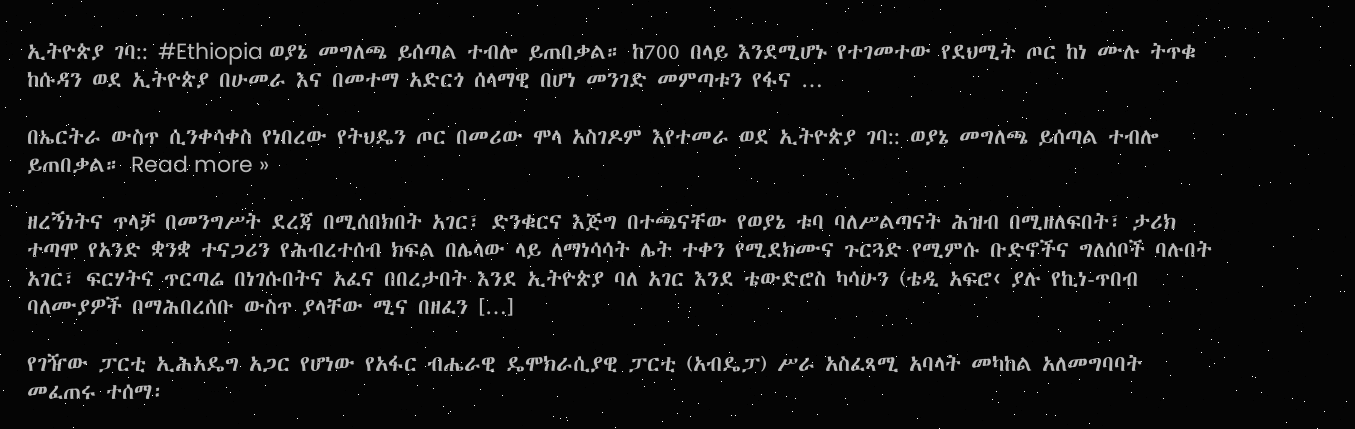ኢትዮጵያ ገባ:: #Ethiopia ወያኔ መግለጫ ይሰጣል ተብሎ ይጠበቃል። ከ700 በላይ እንደሚሆኑ የተገመተው የደህሚት ጦር ከነ ሙሉ ትጥቁ ከሱዳን ወደ ኢትዮጵያ በሁመራ እና በመተማ አድርጎ ሰላማዊ በሆነ መንገድ መምጣቱን የፋና …

በኤርትራ ውስጥ ሲንቀሳቀስ የነበረው የትህዴን ጦር በመሪው ሞላ አስገዶም እየተመራ ወደ ኢትዮጵያ ገባ:: ወያኔ መግለጫ ይሰጣል ተብሎ ይጠበቃል። Read more »

ዘረኝነትና ጥላቻ በመንግሥት ደረጃ በሚሰበክበት አገር፣ ድንቁርና እጅግ በተጫናቸው የወያኔ ቱባ ባለሥልጣናት ሕዝብ በሚዘለፍበት፣ ታሪክ ተጣሞ የአንድ ቋንቋ ተናጋሪን የሕብረተሰብ ክፍል በሌላው ላይ ለማነሳሳት ሌት ተቀን የሚደክሙና ጉርጓድ የሚምሱ ቡድኖችና ግለሰቦች ባሉበት አገር፣ ፍርሃትና ጥርጣሬ በነገሱበትና አፈና በበረታበት እንደ ኢትዮጵያ ባለ አገር እንደ ቴውድሮስ ካሳሁን (ቴዲ አፍሮ‹ ያሉ የኪነ-ጥበብ ባለሙያዎች በማሕበረሰቡ ውስጥ ያላቸው ሚና በዘፈን […]

የገዥው ፓርቲ ኢሕአዴግ አጋር የሆነው የአፋር ብሔራዊ ዴሞክራሲያዊ ፓርቲ (አብዴፓ) ሥራ አስፈጻሚ አባላት መካከል አለመግባባት መፈጠሩ ተሰማ፡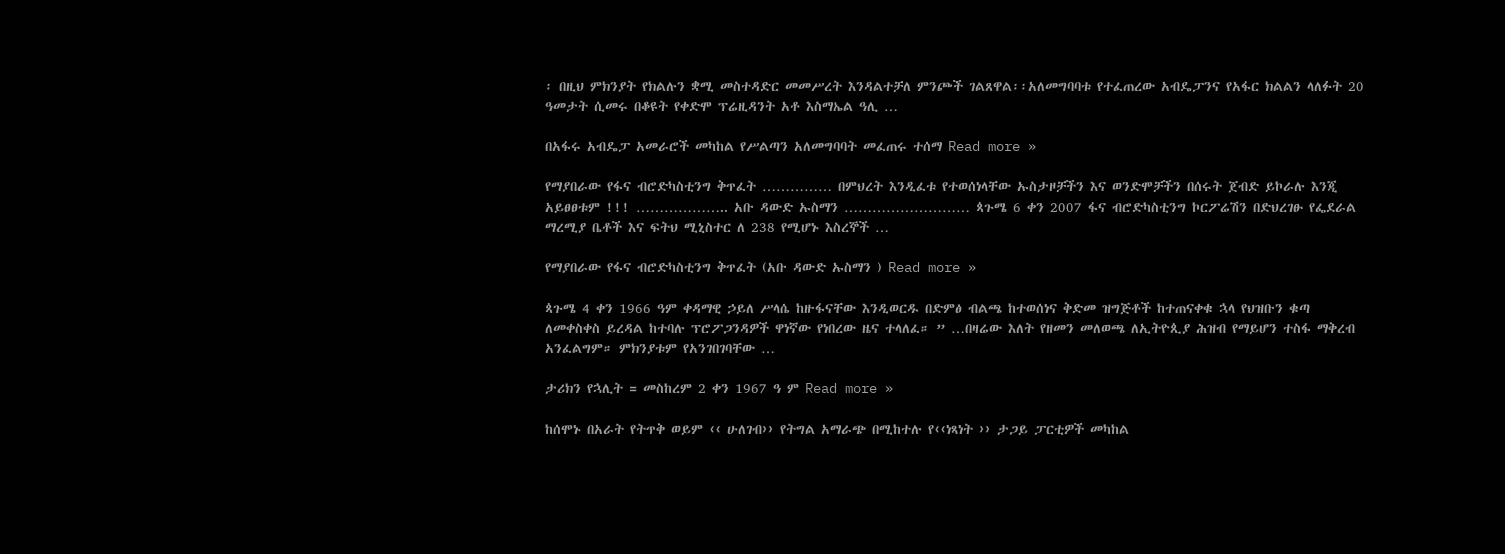፡ በዚህ ምክንያት የክልሉን ቋሚ መስተዳድር መመሥረት እንዳልተቻለ ምንጮች ገልጸዋል፡፡አለመግባባቱ የተፈጠረው አብዴፓንና የአፋር ክልልን ላለፉት 20 ዓመታት ሲመሩ በቆዩት የቀድሞ ፕሬዚዳንት አቶ እስማኤል ዓሊ …

በአፋሩ አብዴፓ አመራሮች መካከል የሥልጣን አለመግባባት መፈጠሩ ተሰማ Read more »

የማያበራው የፋና ብሮድካስቲንግ ቅጥፈት …………… በምህረት እንዲፈቱ የተወሰነላቸው ኡስታዞቻችን እና ወንድሞቻችን በሰሩት ጀብድ ይኮራሉ እንጂ አይፀፀቱም !!! ……………….. አቡ ዳውድ ኡስማን ……………………… ጳጉሜ 6 ቀን 2007 ፋና ብሮድካስቲንግ ኮርፖሬሽን በድህረገፁ የፌደራል ማረሚያ ቤቶች እና ፍትህ ሚኒስተር ለ 238 የሚሆኑ እስረኞች …

የማያበራው የፋና ብሮድካስቲንግ ቅጥፈት (አቡ ዳውድ ኡስማን ) Read more »

ጳጉሜ 4 ቀን 1966 ዓም ቀዳማዊ ኃይለ ሥላሴ ከዙፋናቸው እንዲወርዱ በድምፅ ብልጫ ከተወሰነና ቅድመ ዝግጅቶች ከተጠናቀቁ ኋላ የህዝቡን ቁጣ ለመቀስቀስ ይረዳል ከተባሉ ፕሮፖጋንዳዎች ዋነኛው የነበረው ዜና ተላለፈ። ” …በዛሬው እለት የዘመን መለወጫ ለኢትዮጲያ ሕዝብ የማይሆን ተስፋ ማቅረብ አንፈልግም። ምክንያቱም የአንገበገባቸው …

ታሪክን የኋሊት = መስከረም 2 ቀን 1967 ዓ ም Read more »

ከሰሞኑ በአራት የትጥቅ ወይም ‹‹ ሁለገብ›› የትግል አማራጭ በሚከተሉ የ‹‹ነጻነት ›› ታጋይ ፓርቲዎች መካከል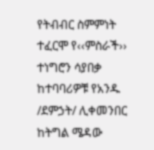የትብብር ስምምነት ተፈርሞ የ‹‹ምስራች›› ተነግሮን ሳያበቃ ከተባባሪዎቹ የአንዱ /ደምኃት/ ሊቀመንበር ከትግል ሜዳው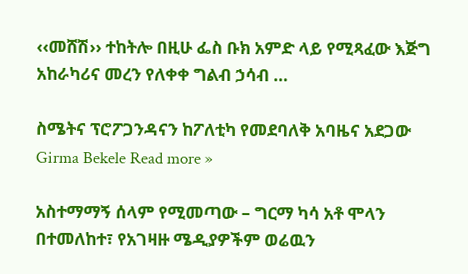‹‹መሸሽ›› ተከትሎ በዚሁ ፌስ ቡክ አምድ ላይ የሚጻፈው እጅግ አከራካሪና መረን የለቀቀ ግልብ ኃሳብ …

ስሜትና ፕሮፖጋንዳናን ከፖለቲካ የመደባለቅ አባዜና አደጋው Girma Bekele Read more »

አስተማማኝ ሰላም የሚመጣው – ግርማ ካሳ አቶ ሞላን በተመለከተ፣ የአገዛዙ ሜዲያዎችም ወሬዉን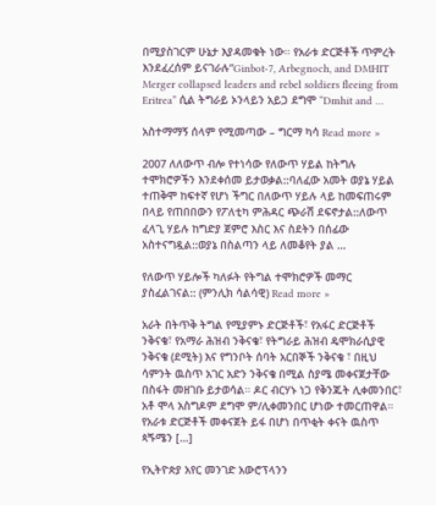በሚያስገርም ሁኔታ እያዳመቁት ነው። የአራቱ ድርጅቶች ጥምረት እንደፈረሰም ይናገራሉ”Ginbot-7, Arbegnoch, and DMHIT Merger collapsed leaders and rebel soldiers fleeing from Eritrea” ሲል ትግራይ ኦንላይን አይጋ ደግሞ “Dmhit and …

አስተማማኝ ሰላም የሚመጣው – ግርማ ካሳ Read more »

2007 ለለውጥ ብሎ የተነሳው የለውጥ ሃይል ከትግሉ ተሞክሮዎችን እንደቀሰመ ይታወቃል::ባለፈው አመት ወያኔ ሃይል ተጠቅሞ ከፍተኛ የሆነ ችግር በለውጥ ሃይሉ ላይ ከመፍጠሩም በላይ የጠበበውን የፖለቲካ ምሕዳር ጭራሽ ደፍኖታል::ለውጥ ፈላጊ ሃይሉ ከግድያ ጀምሮ እስር እና ስደትን በሰፊው አስተናግዷል::ወያኔ በስልጣን ላይ ለመቆየት ያል …

የለውጥ ሃይሎች ካለፉት የትግል ተሞክሮዎች መማር ያስፈልገናል:: (ምንሊክ ሳልሳዊ) Read more »

አራት በትጥቅ ትግል የሚያምኑ ድርጅቶች፣ የአፋር ድርጅቶች ንቅናቄ፣ የአማራ ሕዝብ ንቅናቄ፣ የትግራይ ሕዝብ ዴሞክራሲያዊ ንቅናቄ (ደሚት) እና የግንቦት ሰባት አርበኞች ንቅናቄ ፣ በዚህ ሳምንት ዉስጥ አገር አድን ንቅናቄ በሚል ስያሜ መቀናጀታቸው በስፋት መዘገቡ ይታወሳል። ዶር ብርሃኑ ነጋ የቅንጁት ሊቀመንበር፣ አቶ ሞላ አስግዶም ደግሞ ም/ሊቀመንበር ሆነው ተመርጠዋል። የአራቱ ድርጅቶች መቀናጀት ይፋ በሆነ በጥቂት ቀናት ዉስጥ ጳጙሜን […]

የኢትዮጵያ አየር መንገድ አውሮፕላንን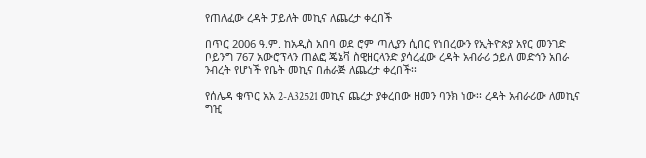የጠለፈው ረዳት ፓይለት መኪና ለጨረታ ቀረበች

በጥር 2006 ዓ.ም. ከአዲስ አበባ ወደ ሮም ጣሊያን ሲበር የነበረውን የኢትዮጵያ አየር መንገድ ቦይንግ 767 አውሮፕላን ጠልፎ ጄኔቫ ስዊዘርላንድ ያሳረፈው ረዳት አብራሪ ኃይለ መድኅን አበራ ንብረት የሆነች የቤት መኪና በሐራጅ ለጨረታ ቀረበች፡፡

የሰሌዳ ቁጥር አአ 2-A32521 መኪና ጨረታ ያቀረበው ዘመን ባንክ ነው፡፡ ረዳት አብራሪው ለመኪና ግዢ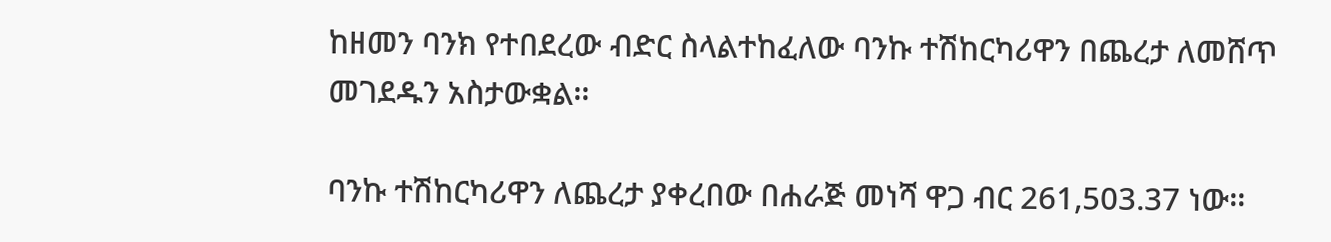ከዘመን ባንክ የተበደረው ብድር ስላልተከፈለው ባንኩ ተሽከርካሪዋን በጨረታ ለመሸጥ መገደዱን አስታውቋል፡፡

ባንኩ ተሽከርካሪዋን ለጨረታ ያቀረበው በሐራጅ መነሻ ዋጋ ብር 261,503.37 ነው፡፡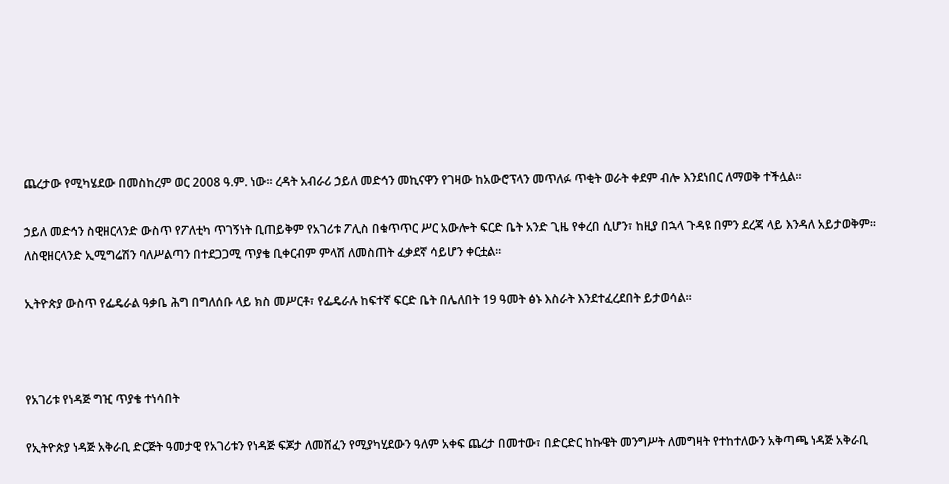ጨረታው የሚካሄደው በመስከረም ወር 2008 ዓ.ም. ነው፡፡ ረዳት አብራሪ ኃይለ መድኅን መኪናዋን የገዛው ከአውሮፕላን መጥለፉ ጥቂት ወራት ቀደም ብሎ እንደነበር ለማወቅ ተችሏል፡፡

ኃይለ መድኅን ስዊዘርላንድ ውስጥ የፖለቲካ ጥገኝነት ቢጠይቅም የአገሪቱ ፖሊስ በቁጥጥር ሥር አውሎት ፍርድ ቤት አንድ ጊዜ የቀረበ ሲሆን፣ ከዚያ በኋላ ጉዳዩ በምን ደረጃ ላይ እንዳለ አይታወቅም፡፡ ለስዊዘርላንድ ኢሚግሬሽን ባለሥልጣን በተደጋጋሚ ጥያቄ ቢቀርብም ምላሽ ለመስጠት ፈቃደኛ ሳይሆን ቀርቷል፡፡

ኢትዮጵያ ውስጥ የፌዴራል ዓቃቤ ሕግ በግለሰቡ ላይ ክስ መሥርቶ፣ የፌዴራሉ ከፍተኛ ፍርድ ቤት በሌለበት 19 ዓመት ፅኑ እስራት እንደተፈረደበት ይታወሳል፡፡



የአገሪቱ የነዳጅ ግዢ ጥያቄ ተነሳበት

የኢትዮጵያ ነዳጅ አቅራቢ ድርጅት ዓመታዊ የአገሪቱን የነዳጅ ፍጆታ ለመሸፈን የሚያካሂደውን ዓለም አቀፍ ጨረታ በመተው፣ በድርድር ከኩዌት መንግሥት ለመግዛት የተከተለውን አቅጣጫ ነዳጅ አቅራቢ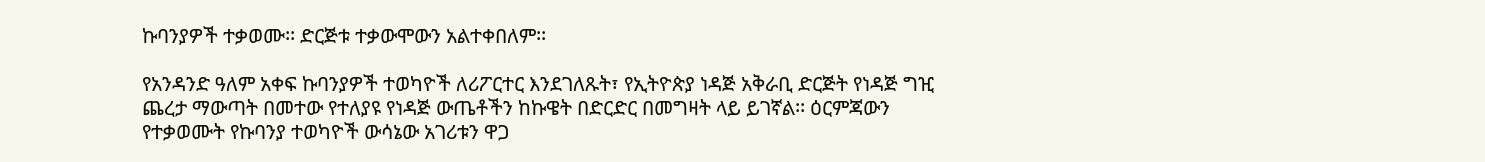ኩባንያዎች ተቃወሙ፡፡ ድርጅቱ ተቃውሞውን አልተቀበለም፡፡

የአንዳንድ ዓለም አቀፍ ኩባንያዎች ተወካዮች ለሪፖርተር እንደገለጹት፣ የኢትዮጵያ ነዳጅ አቅራቢ ድርጅት የነዳጅ ግዢ ጨረታ ማውጣት በመተው የተለያዩ የነዳጅ ውጤቶችን ከኩዌት በድርድር በመግዛት ላይ ይገኛል፡፡ ዕርምጃውን የተቃወሙት የኩባንያ ተወካዮች ውሳኔው አገሪቱን ዋጋ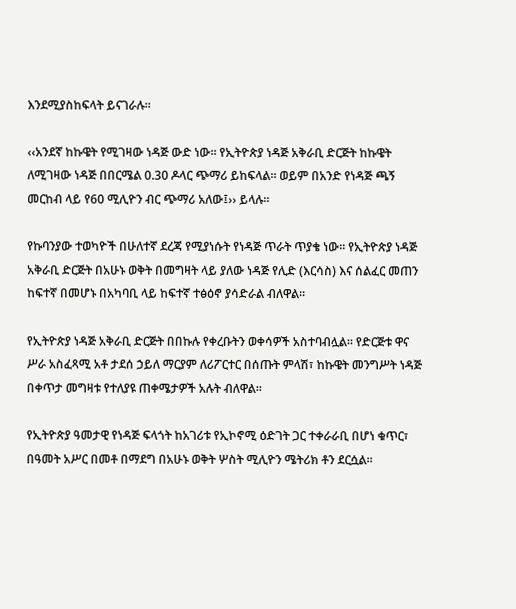እንደሚያስከፍላት ይናገራሉ፡፡

‹‹አንደኛ ከኩዌት የሚገዛው ነዳጅ ውድ ነው፡፡ የኢትዮጵያ ነዳጅ አቅራቢ ድርጅት ከኩዌት ለሚገዛው ነዳጅ በበርሜል 0.30 ዶላር ጭማሪ ይከፍላል፡፡ ወይም በአንድ የነዳጅ ጫኝ መርከብ ላይ የ60 ሚሊዮን ብር ጭማሪ አለው፤›› ይላሉ፡፡

የኩባንያው ተወካዮች በሁለተኛ ደረጃ የሚያነሱት የነዳጅ ጥራት ጥያቄ ነው፡፡ የኢትዮጵያ ነዳጅ አቅራቢ ድርጅት በአሁኑ ወቅት በመግዛት ላይ ያለው ነዳጅ የሊድ (እርሳስ) እና ሰልፈር መጠን ከፍተኛ በመሆኑ በአካባቢ ላይ ከፍተኛ ተፅዕኖ ያሳድራል ብለዋል፡፡

የኢትዮጵያ ነዳጅ አቅራቢ ድርጅት በበኩሉ የቀረቡትን ወቀሳዎች አስተባብሏል፡፡ የድርጅቱ ዋና ሥራ አስፈጻሚ አቶ ታደሰ ኃይለ ማርያም ለሪፖርተር በሰጡት ምላሽ፣ ከኩዌት መንግሥት ነዳጅ በቀጥታ መግዛቱ የተለያዩ ጠቀሜታዎች አሉት ብለዋል፡፡

የኢትዮጵያ ዓመታዊ የነዳጅ ፍላጎት ከአገሪቱ የኢኮኖሚ ዕድገት ጋር ተቀራራቢ በሆነ ቁጥር፣ በዓመት አሥር በመቶ በማደግ በአሁኑ ወቅት ሦስት ሚሊዮን ሜትሪክ ቶን ደርሷል፡፡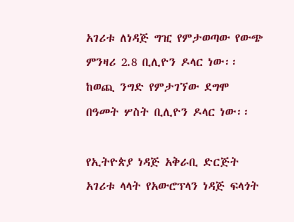አገሪቱ ለነዳጅ ግዢ የምታወጣው የውጭ ምንዛሪ 2.8 ቢሊዮን ዶላር ነው፡፡ ከወጪ ንግድ የምታገኘው ደግሞ በዓመት ሦስት ቢሊዮን ዶላር ነው፡፡

የኢትዮጵያ ነዳጅ አቅራቢ ድርጅት አገሪቱ ላላት የአውሮፕላን ነዳጅ ፍላጎት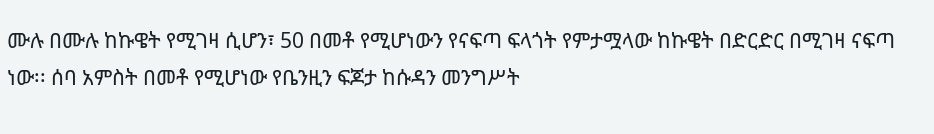ሙሉ በሙሉ ከኩዌት የሚገዛ ሲሆን፣ 50 በመቶ የሚሆነውን የናፍጣ ፍላጎት የምታሟላው ከኩዌት በድርድር በሚገዛ ናፍጣ ነው፡፡ ሰባ አምስት በመቶ የሚሆነው የቤንዚን ፍጆታ ከሱዳን መንግሥት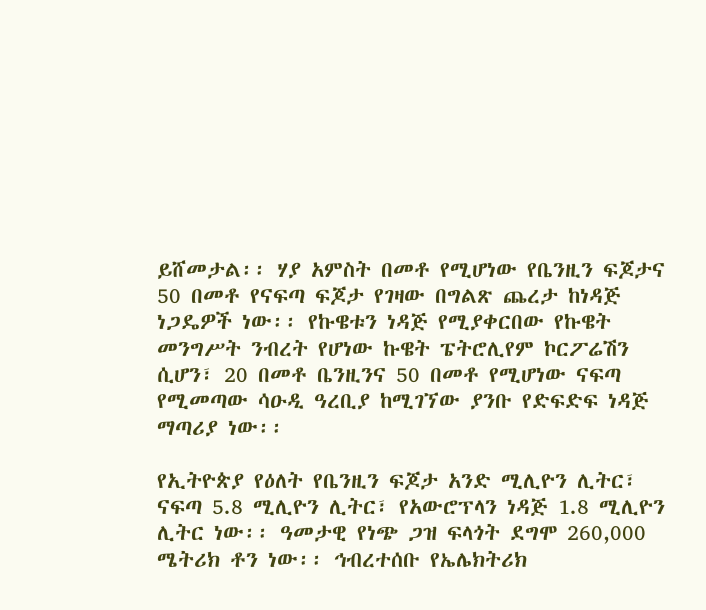ይሸመታል፡፡ ሃያ አምስት በመቶ የሚሆነው የቤንዚን ፍጆታና 50 በመቶ የናፍጣ ፍጆታ የገዛው በግልጽ ጨረታ ከነዳጅ ነጋዴዎች ነው፡፡ የኩዌቱን ነዳጅ የሚያቀርበው የኩዌት መንግሥት ንብረት የሆነው ኩዌት ፔትሮሊየም ኮርፖሬሽን ሲሆን፣ 20 በመቶ ቤንዚንና 50 በመቶ የሚሆነው ናፍጣ የሚመጣው ሳዑዲ ዓረቢያ ከሚገኘው ያንቡ የድፍድፍ ነዳጅ ማጣሪያ ነው፡፡

የኢትዮጵያ የዕለት የቤንዚን ፍጆታ አንድ ሚሊዮን ሊትር፣ ናፍጣ 5.8 ሚሊዮን ሊትር፣ የአውሮፕላን ነዳጅ 1.8 ሚሊዮን ሊትር ነው፡፡ ዓመታዊ የነጭ ጋዝ ፍላጎት ደግሞ 260,000 ሜትሪክ ቶን ነው፡፡ ኅብረተሰቡ የኤሌክትሪክ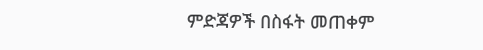ምድጃዎች በስፋት መጠቀም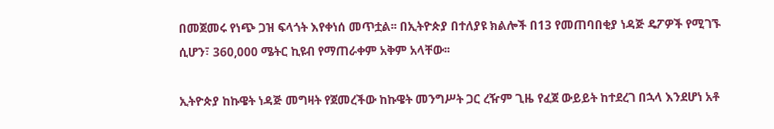በመጀመሩ የነጭ ጋዝ ፍላጎት እየቀነሰ መጥቷል፡፡ በኢትዮጵያ በተለያዩ ክልሎች በ13 የመጠባበቂያ ነዳጅ ዴፖዎች የሚገኙ ሲሆን፣ 360,000 ሜትር ኪዩብ የማጠራቀም አቅም አላቸው፡፡

ኢትዮጵያ ከኩዌት ነዳጅ መግዛት የጀመረችው ከኩዌት መንግሥት ጋር ረዥም ጊዜ የፈጀ ውይይት ከተደረገ በኋላ እንደሆነ አቶ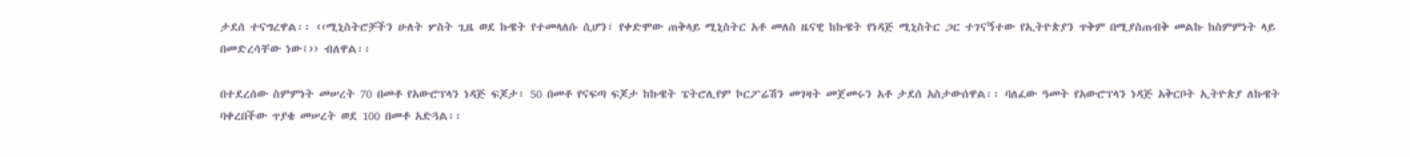ታደሰ ተናግረዋል፡፡ ‹‹ሚኒስትሮቻችን ሁለት ሦስት ጊዜ ወደ ኩዌት የተመላለሱ ሲሆን፣ የቀድሞው ጠቅላይ ሚኒስትር አቶ መለስ ዜናዊ ከኩዌት የነዳጅ ሚኒስትር ጋር ተገናኝተው የኢትዮጵያን ጥቅም በሚያስጠብቅ መልኩ ከስምምነት ላይ በመድረሳቸው ነው፤›› ብለዋል፡፡

በተደረሰው ስምምነት መሠረት 70 በመቶ የአውሮፕላን ነዳጅ ፍጆታ፣ 50 በመቶ የናፍጣ ፍጆታ ከኩዌት ፔትሮሊየም ኮርፖሬሽን መገዛት መጀመሩን አቶ ታደሰ አስታውሰዋል፡፡ ባለፈው ዓመት የአውሮፕላን ነዳጅ አቅርቦት ኢትዮጵያ ለኩዌት ባቀረበችው ጥያቄ መሠረት ወደ 100 በመቶ አድጓል፡፡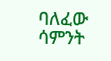ባለፈው ሳምንት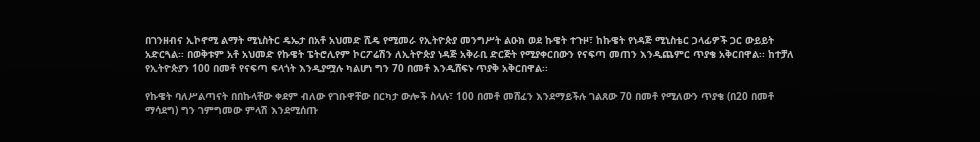በገንዘብና ኢኮኖሚ ልማት ሚኒስትር ዴኤታ በአቶ አህመድ ሺዴ የሚመራ የኢትዮጵያ መንግሥት ልዑክ ወደ ኩዌት ተጉዞ፣ ከኩዌት የነዳጅ ሚኒስቴር ኃላፊዎች ጋር ውይይት አድርጓል፡፡ በወቅቱም አቶ አህመድ የኩዌት ፔትሮሊየም ኮርፖሬሽን ለኢትዮጵያ ነዳጅ አቅራቢ ድርጅት የሚያቀርበውን የናፍጣ መጠን እንዲጨምር ጥያቄ አቅርበዋል፡፡ ከተቻለ የኢትዮጵያን 100 በመቶ የናፍጣ ፍላጎት እንዲያሟሉ ካልሆነ ግን 70 በመቶ እንዲሸፍኑ ጥያቅ አቅርበዋል፡፡

የኩዌት ባለሥልጣናት በበኩላቸው ቀደም ብለው የገቡዋቸው በርካታ ውሎች ስላሉ፣ 100 በመቶ መሸፈን እንደማይችሉ ገልጸው 70 በመቶ የሚለውን ጥያቄ (በ20 በመቶ ማሳደግ) ግን ገምግመው ምላሽ እንደሚሰጡ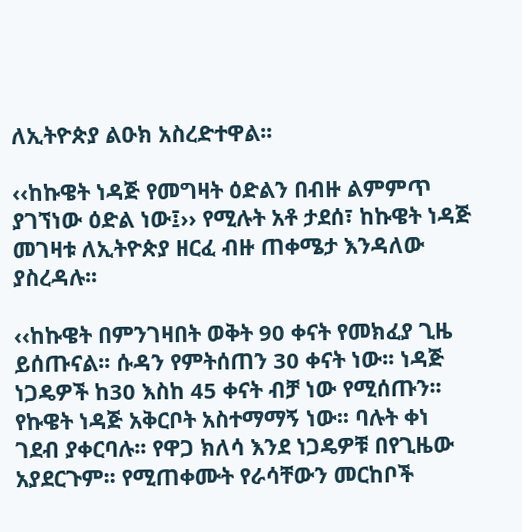ለኢትዮጵያ ልዑክ አስረድተዋል፡፡

‹‹ከኩዌት ነዳጅ የመግዛት ዕድልን በብዙ ልምምጥ ያገኘነው ዕድል ነው፤›› የሚሉት አቶ ታደሰ፣ ከኩዌት ነዳጅ መገዛቱ ለኢትዮጵያ ዘርፈ ብዙ ጠቀሜታ እንዳለው ያስረዳሉ፡፡

‹‹ከኩዌት በምንገዛበት ወቅት 90 ቀናት የመክፈያ ጊዜ ይሰጡናል፡፡ ሱዳን የምትሰጠን 30 ቀናት ነው፡፡ ነዳጅ ነጋዴዎች ከ30 እስከ 45 ቀናት ብቻ ነው የሚሰጡን፡፡ የኩዌት ነዳጅ አቅርቦት አስተማማኝ ነው፡፡ ባሉት ቀነ ገደብ ያቀርባሉ፡፡ የዋጋ ክለሳ እንደ ነጋዴዎቹ በየጊዜው አያደርጉም፡፡ የሚጠቀሙት የራሳቸውን መርከቦች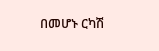በመሆኑ ርካሽ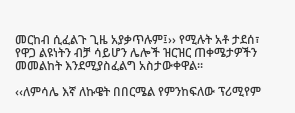መርከብ ሲፈልጉ ጊዜ አያቃጥሉም፤›› የሚሉት አቶ ታደሰ፣ የዋጋ ልዩነትን ብቻ ሳይሆን ሌሎች ዝርዝር ጠቀሜታዎችን መመልከት እንደሚያስፈልግ አስታውቀዋል፡፡

‹‹ለምሳሌ እኛ ለኩዌት በበርሜል የምንከፍለው ፕሪሚየም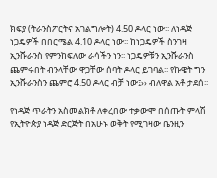ክፍያ (ትራንስፖርትና አገልግሎት) 4.50 ዶላር ነው፡፡ ለነዳጅ ነጋዴዎች በበርሜል 4.10 ዶላር ነው፡፡ ከነጋዴዎች ስንገዛ ኢንሹራንስ የምንከፍለው ራሳችን ነን፡፡ ነጋዴዎቹን ኢንሹራንስ ጨምሩበት ብንላቸው ዋጋቸው ሰባት ዶላር ይገባል፡፡ የኩዌት ግን ኢንሹራንስን ጨምሮ 4.50 ዶላር ብቻ ነው፤›› ብለዋል አቶ ታደሰ፡፡

የነዳጅ ጥራትን አስመልክቶ ለቀረበው ተቃውሞ በሰጡት ምላሽ የኢትዮጵያ ነዳጅ ድርጅት በአሁኑ ወቅት የሚገዛው ቤንዚን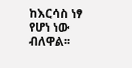ከእርሳስ ነፃ የሆነ ነው ብለዋል፡፡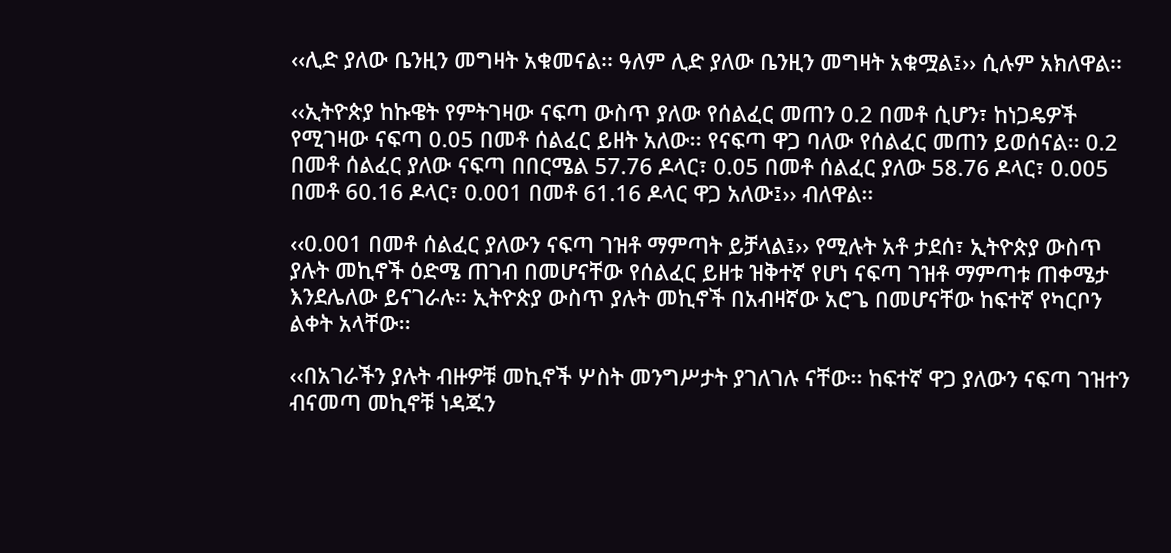‹‹ሊድ ያለው ቤንዚን መግዛት አቁመናል፡፡ ዓለም ሊድ ያለው ቤንዚን መግዛት አቁሟል፤›› ሲሉም አክለዋል፡፡

‹‹ኢትዮጵያ ከኩዌት የምትገዛው ናፍጣ ውስጥ ያለው የሰልፈር መጠን 0.2 በመቶ ሲሆን፣ ከነጋዴዎች የሚገዛው ናፍጣ 0.05 በመቶ ሰልፈር ይዘት አለው፡፡ የናፍጣ ዋጋ ባለው የሰልፈር መጠን ይወሰናል፡፡ 0.2 በመቶ ሰልፈር ያለው ናፍጣ በበርሜል 57.76 ዶላር፣ 0.05 በመቶ ሰልፈር ያለው 58.76 ዶላር፣ 0.005 በመቶ 60.16 ዶላር፣ 0.001 በመቶ 61.16 ዶላር ዋጋ አለው፤›› ብለዋል፡፡

‹‹0.001 በመቶ ሰልፈር ያለውን ናፍጣ ገዝቶ ማምጣት ይቻላል፤›› የሚሉት አቶ ታደሰ፣ ኢትዮጵያ ውስጥ ያሉት መኪኖች ዕድሜ ጠገብ በመሆናቸው የሰልፈር ይዘቱ ዝቅተኛ የሆነ ናፍጣ ገዝቶ ማምጣቱ ጠቀሜታ እንደሌለው ይናገራሉ፡፡ ኢትዮጵያ ውስጥ ያሉት መኪኖች በአብዛኛው አሮጌ በመሆናቸው ከፍተኛ የካርቦን ልቀት አላቸው፡፡

‹‹በአገራችን ያሉት ብዙዎቹ መኪኖች ሦስት መንግሥታት ያገለገሉ ናቸው፡፡ ከፍተኛ ዋጋ ያለውን ናፍጣ ገዝተን ብናመጣ መኪኖቹ ነዳጁን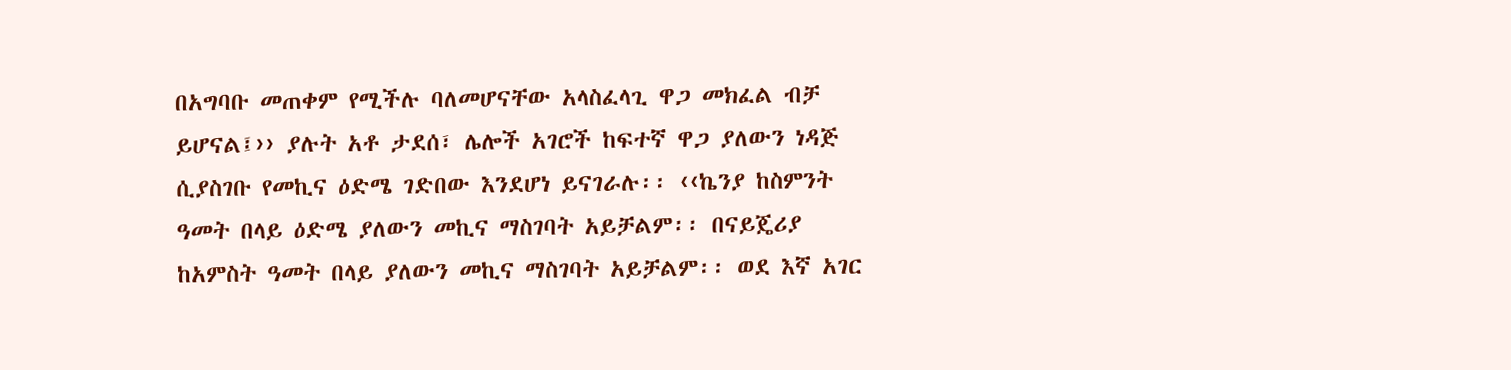በአግባቡ መጠቀም የሚችሉ ባለመሆናቸው አላስፈላጊ ዋጋ መክፈል ብቻ ይሆናል፤›› ያሉት አቶ ታደሰ፣ ሌሎች አገሮች ከፍተኛ ዋጋ ያለውን ነዳጅ ሲያስገቡ የመኪና ዕድሜ ገድበው እንደሆነ ይናገራሉ፡፡ ‹‹ኬንያ ከስምንት ዓመት በላይ ዕድሜ ያለውን መኪና ማስገባት አይቻልም፡፡ በናይጄሪያ ከአምስት ዓመት በላይ ያለውን መኪና ማስገባት አይቻልም፡፡ ወደ እኛ አገር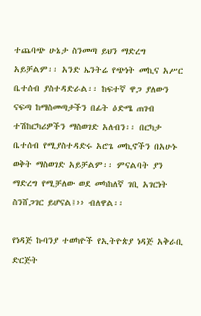ተጨባጭ ሁኔታ ስንመጣ ይህን ማድረግ አይቻልም፡፡ አንድ ኤንትሬ የጭነት መኪና አሥር ቤተሰብ ያስተዳድራል፡፡ ከፍተኛ ዋጋ ያለውን ናፍጣ ከማስመጣታችን በፊት ዕድሜ ጠገብ ተሽከርካሪዎችን ማስወገድ አለብን፡፡ በርካታ ቤተሰብ የሚያስተዳድሩ አሮጌ መኪኖችን በአሁኑ ወቅት ማስወገድ አይቻልም፡፡ ምናልባት ያን ማድረግ የሚቻለው ወደ መካከለኛ ገቢ አገርነት ስንሸጋገር ይሆናል፤›› ብለዋል፡፡

የነዳጅ ኩባንያ ተወካዮች የኢትዮጵያ ነዳጅ አቅራቢ ድርጅት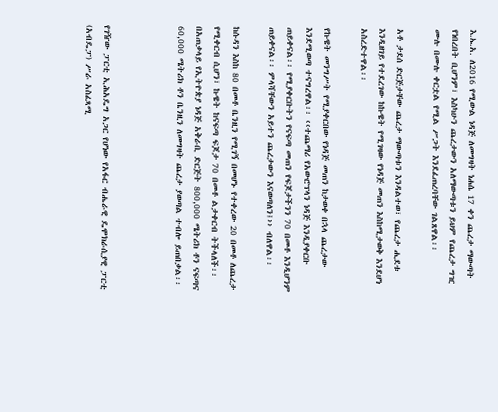እ.ኤ.አ. ለ2016 የሚውል ነዳጅ ለመግዛት ነሐሴ 17 ቀን ጨረታ ማውጣት የነበረበት ቢሆንም፣ እስካሁን ጨረታውን አለማውጣቱን ይህም የጨረታ ግዢ ሙሉ በሙሉ ቀርቷል የሚል ሥጋት እንደፈጠረባቸው ገልጸዋል፡፡

አቶ ታደሰ ድርጅታቸው ጨረታ ማውጣቱን እንዳልተወ፣ የጨረታ ሒደቱ እንዲዘገይ የተደረገው ከኩዌት የሚገዛው የነዳጅ መጠን እስከሚታወቅ እንደሆነ አስረድተዋል፡፡

የኩዌት መንግሥት የሚያቀርበው የነዳጅ መጠን ከታወቀ በኋላ ጨረታው እንደሚወጣ ተናግረዋል፡፡ ‹‹ተጨማሪ የአውሮፕላን ነዳጅ እንዲያቀርቡ ጠይቀናል፡፡ የሚያቀርቡትን የናፍጣ መጠን የፍጆታችንን 70 በመቶ እንዲሆንም ጠይቀናል፡፡ ምላሻቸውን አይተን ጨረታውን እናወጣለን፤›› ብለዋል፡፡

ከሱዳን እስከ 80 በመቶ ቤንዚን የሚገኝ በመሆኑ የተቀረው 20 በመቶ ለጨረታ የሚቀርብ ሲሆን፣ ኩዌት ከናፍጣ ፍጆታ 70 በመቶ ልታቀርብ ትችላለች፡፡ በአጠቃላይ የኢትዮጵያ ነዳጅ አቅራቢ ድርጅት 800,000 ሜትሪክ ቶን ናፍጣና 60,000 ሜትሪክ ቶን ቤንዚን ለመግዛት ጨረታ ያወጣል ተብሎ ይጠበቃል፡፡



የገዥው ፓርቲ ኢሕአዴግ አጋር የሆነው የአፋር ብሔራዊ ዴሞክራሲያዊ ፓርቲ (አብዴፓ) ሥራ አስፈጻሚ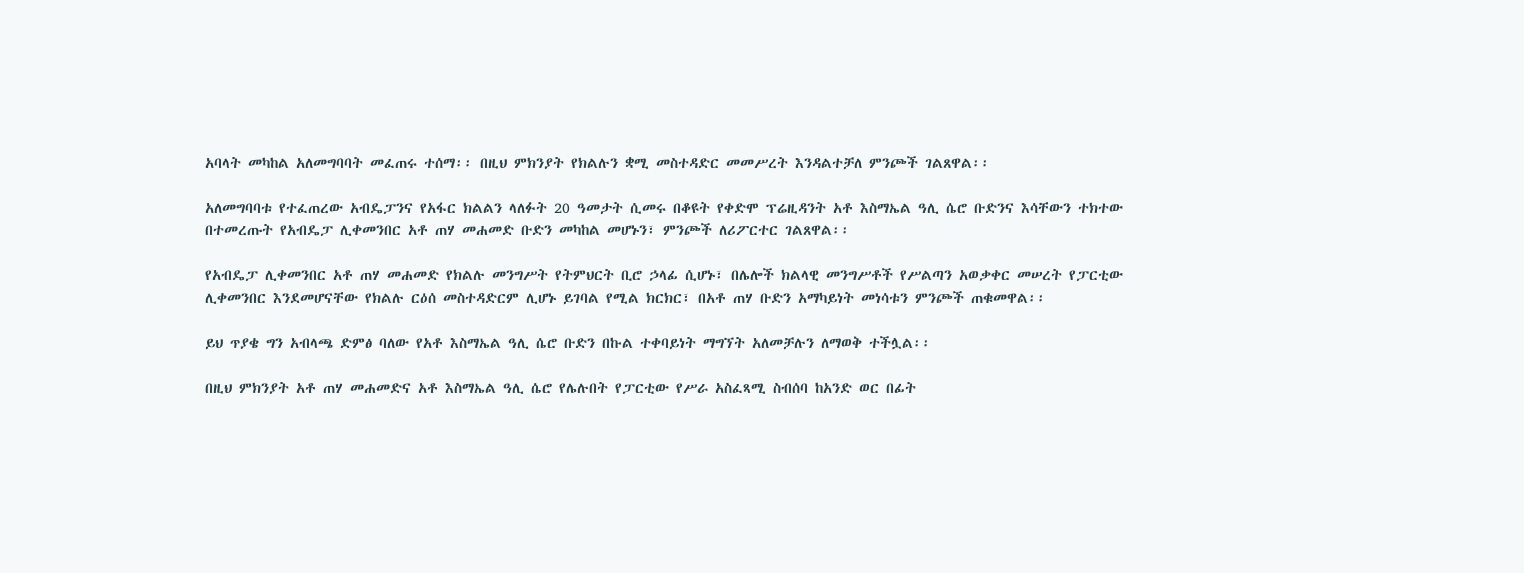አባላት መካከል አለመግባባት መፈጠሩ ተሰማ፡፡ በዚህ ምክንያት የክልሉን ቋሚ መስተዳድር መመሥረት እንዳልተቻለ ምንጮች ገልጸዋል፡፡

አለመግባባቱ የተፈጠረው አብዴፓንና የአፋር ክልልን ላለፉት 20 ዓመታት ሲመሩ በቆዩት የቀድሞ ፕሬዚዳንት አቶ እስማኤል ዓሊ ሴሮ ቡድንና እሳቸውን ተክተው በተመረጡት የአብዴፓ ሊቀመንበር አቶ ጠሃ መሐመድ ቡድን መካከል መሆኑን፣ ምንጮች ለሪፖርተር ገልጸዋል፡፡

የአብዴፓ ሊቀመንበር አቶ ጠሃ መሐመድ የክልሉ መንግሥት የትምህርት ቢሮ ኃላፊ ሲሆኑ፣ በሌሎች ክልላዊ መንግሥቶች የሥልጣን አወቃቀር መሠረት የፓርቲው ሊቀመንበር እንደመሆናቸው የክልሉ ርዕሰ መስተዳድርም ሊሆኑ ይገባል የሚል ክርክር፣ በአቶ ጠሃ ቡድን አማካይነት መነሳቱን ምንጮች ጠቁመዋል፡፡

ይህ ጥያቄ ግን አብላጫ ድምፅ ባለው የአቶ እስማኤል ዓሊ ሴሮ ቡድን በኩል ተቀባይነት ማግኘት አለመቻሉን ለማወቅ ተችሏል፡፡

በዚህ ምክንያት አቶ ጠሃ መሐመድና አቶ እስማኤል ዓሊ ሴሮ የሌሉበት የፓርቲው የሥራ አስፈጻሚ ስብሰባ ከአንድ ወር በፊት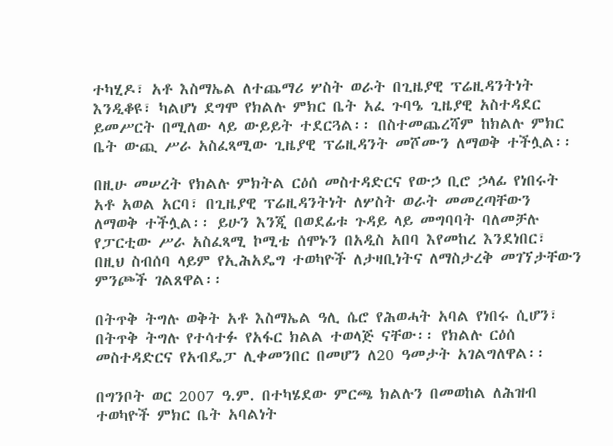ተካሂዶ፣ አቶ እስማኤል ለተጨማሪ ሦስት ወራት በጊዜያዊ ፕሬዚዳንትነት እንዲቆዩ፣ ካልሆነ ደግሞ የክልሉ ምክር ቤት አፈ ጉባዔ ጊዜያዊ አስተዳደር ይመሥርት በሚለው ላይ ውይይት ተደርጓል፡፡ በስተመጨረሻም ከክልሉ ምክር ቤት ውጪ ሥራ አስፈጻሚው ጊዜያዊ ፕሬዚዳንት መሾሙን ለማወቅ ተችሏል፡፡

በዚሁ መሠረት የክልሉ ምክትል ርዕሰ መስተዳድርና የውኃ ቢሮ ኃላፊ የነበሩት አቶ አወል አርባ፣ በጊዜያዊ ፕሬዚዳንትነት ለሦስት ወራት መመረጣቸውን ለማወቅ ተችሏል፡፡ ይሁን እንጂ በወደፊቱ ጉዳይ ላይ መግባባት ባለመቻሉ የፓርቲው ሥራ አስፈጻሚ ኮሚቴ ሰሞኑን በአዲስ አበባ እየመከረ እንደነበር፣ በዚህ ስብሰባ ላይም የኢሕአዴግ ተወካዮች ለታዛቢነትና ለማስታረቅ መገኘታቸውን ምንጮች ገልጸዋል፡፡

በትጥቅ ትግሉ ወቅት አቶ እስማኤል ዓሊ ሴሮ የሕወሓት አባል የነበሩ ሲሆን፣ በትጥቅ ትግሉ የተሳተፉ የአፋር ክልል ተወላጅ ናቸው፡፡ የክልሉ ርዕሰ መስተዳድርና የአብዴፓ ሊቀመንበር በመሆን ለ20 ዓመታት አገልግለዋል፡፡

በግንቦት ወር 2007 ዓ.ም. በተካሄደው ምርጫ ክልሉን በመወከል ለሕዝብ ተወካዮች ምክር ቤት አባልነት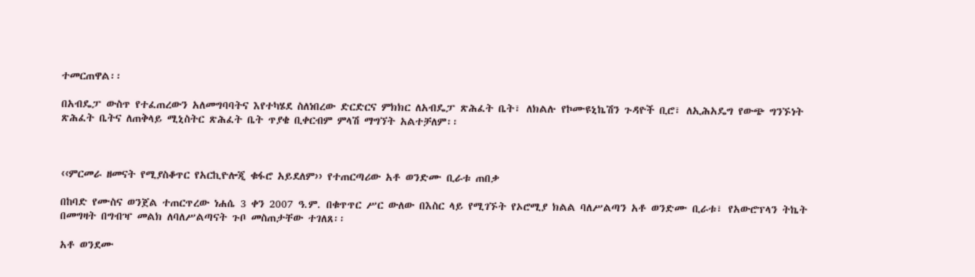ተመርጠዋል፡፡

በአብዴፓ ውስጥ የተፈጠረውን አለመግባባትና እየተካሄደ ስለነበረው ድርድርና ምክክር ለአብዴፓ ጽሕፈት ቤት፣ ለክልሉ የኮሙዩኒኬሽን ጉዳዮች ቢሮ፣ ለኢሕአዴግ የውጭ ግንኙነት ጽሕፈት ቤትና ለጠቅላይ ሚኒስትር ጽሕፈት ቤት ጥያቄ ቢቀርብም ምላሽ ማግኘት አልተቻለም፡፡



‹‹ምርመራ ዘመናት የሚያስቆጥር የአርኪዮሎጂ ቁፋሮ አይደለም›› የተጠርጣሪው አቶ ወንድሙ ቢራቱ ጠበቃ

በከባድ የሙስና ወንጀል ተጠርጥረው ነሐሴ 3 ቀን 2007 ዓ.ም. በቁጥጥር ሥር ውለው በእስር ላይ የሚገኙት የኦሮሚያ ክልል ባለሥልጣን አቶ ወንድሙ ቢራቱ፣ የአውሮፕላን ትኬት በመግዛት በግብዣ መልክ ለባለሥልጣናት ጉቦ መስጠታቸው ተገለጸ፡፡

አቶ ወንደሙ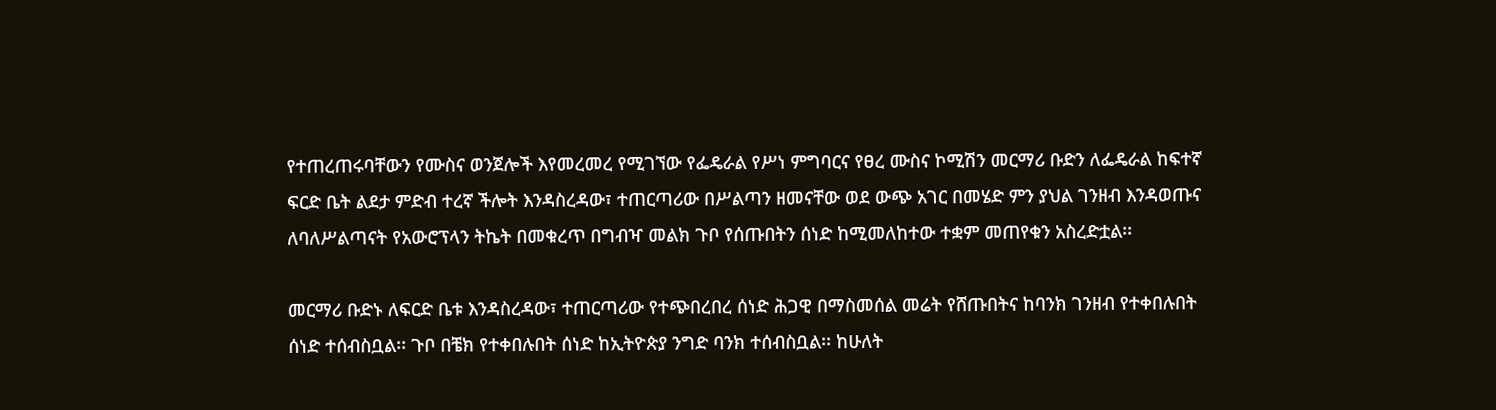የተጠረጠሩባቸውን የሙስና ወንጀሎች እየመረመረ የሚገኘው የፌዴራል የሥነ ምግባርና የፀረ ሙስና ኮሚሽን መርማሪ ቡድን ለፌዴራል ከፍተኛ ፍርድ ቤት ልደታ ምድብ ተረኛ ችሎት እንዳስረዳው፣ ተጠርጣሪው በሥልጣን ዘመናቸው ወደ ውጭ አገር በመሄድ ምን ያህል ገንዘብ እንዳወጡና ለባለሥልጣናት የአውሮፕላን ትኬት በመቁረጥ በግብዣ መልክ ጉቦ የሰጡበትን ሰነድ ከሚመለከተው ተቋም መጠየቁን አስረድቷል፡፡

መርማሪ ቡድኑ ለፍርድ ቤቱ እንዳስረዳው፣ ተጠርጣሪው የተጭበረበረ ሰነድ ሕጋዊ በማስመሰል መሬት የሸጡበትና ከባንክ ገንዘብ የተቀበሉበት ሰነድ ተሰብስቧል፡፡ ጉቦ በቼክ የተቀበሉበት ሰነድ ከኢትዮጵያ ንግድ ባንክ ተሰብስቧል፡፡ ከሁለት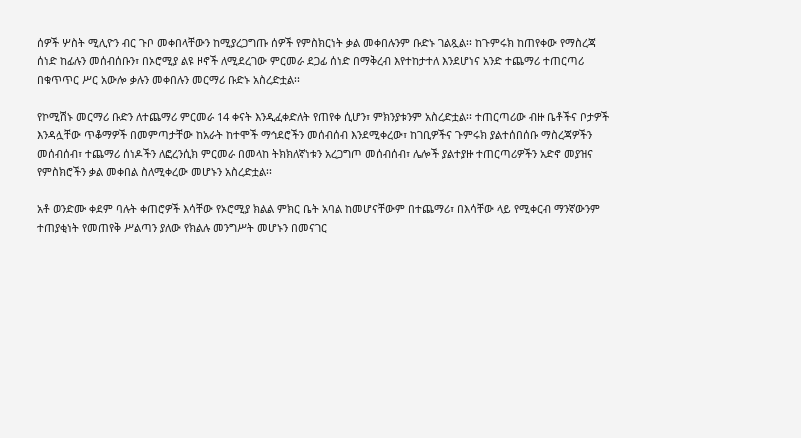ሰዎች ሦስት ሚሊዮን ብር ጉቦ መቀበላቸውን ከሚያረጋግጡ ሰዎች የምስክርነት ቃል መቀበሉንም ቡድኑ ገልጿል፡፡ ከጉምሩክ ከጠየቀው የማስረጃ ሰነድ ከፊሉን መሰብሰቡን፣ በኦሮሚያ ልዩ ዞኖች ለሚደረገው ምርመራ ደጋፊ ሰነድ በማቅረብ እየተከታተለ እንደሆነና አንድ ተጨማሪ ተጠርጣሪ በቁጥጥር ሥር አውሎ ቃሉን መቀበሉን መርማሪ ቡድኑ አስረድቷል፡፡

የኮሚሽኑ መርማሪ ቡድን ለተጨማሪ ምርመራ 14 ቀናት እንዲፈቀድለት የጠየቀ ሲሆን፣ ምክንያቱንም አስረድቷል፡፡ ተጠርጣሪው ብዙ ቤቶችና ቦታዎች እንዳሏቸው ጥቆማዎች በመምጣታቸው ከአራት ከተሞች ማኅደሮችን መሰብሰብ እንደሚቀረው፣ ከገቢዎችና ጉምሩክ ያልተሰበሰቡ ማስረጃዎችን መሰብሰብ፣ ተጨማሪ ሰነዶችን ለፎረንሲክ ምርመራ በመላከ ትክክለኛነቱን አረጋግጦ መሰብሰብ፣ ሌሎች ያልተያዙ ተጠርጣሪዎችን አድኖ መያዝና የምስክሮችን ቃል መቀበል ስለሚቀረው መሆኑን አስረድቷል፡፡

አቶ ወንድሙ ቀደም ባሉት ቀጠሮዎች እሳቸው የኦሮሚያ ክልል ምክር ቤት አባል ከመሆናቸውም በተጨማሪ፣ በእሳቸው ላይ የሚቀርብ ማንኛውንም ተጠያቂነት የመጠየቅ ሥልጣን ያለው የክልሉ መንግሥት መሆኑን በመናገር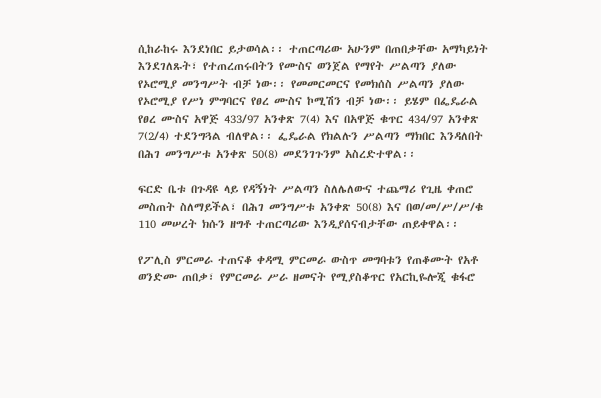ሲከራከሩ እንደነበር ይታወሳል፡፡ ተጠርጣሪው አሁንም በጠበቃቸው አማካይነት እንደገለጹት፣ የተጠረጠሩበትን የሙስና ወንጀል የማየት ሥልጣን ያለው የኦሮሚያ መንግሥት ብቻ ነው፡፡ የመመርመርና የመክሰስ ሥልጣን ያለው የኦሮሚያ የሥነ ምግባርና የፀረ ሙስና ኮሚሽን ብቻ ነው፡፡ ይሄም በፌዴራል የፀረ ሙስና አዋጅ 433/97 አንቀጽ 7(4) እና በአዋጅ ቁጥር 434/97 አንቀጽ 7(2/4) ተደንግጓል ብለዋል፡፡ ፌዴራል የክልሉን ሥልጣን ማክበር እንዳለበት በሕገ መንግሥቱ አንቀጽ 50(8) መደንገጉንም አስረድተዋል፡፡

ፍርድ ቤቱ በጉዳዩ ላይ የዳኝነት ሥልጣን ስለሌለውና ተጨማሪ የጊዜ ቀጠሮ መስጠት ስለማይችል፣ በሕገ መንግሥቱ አንቀጽ 50(8) እና በወ/መ/ሥ/ሥ/ቁ 110 መሠረት ክሱን ዘግቶ ተጠርጣሪው እንዲያሰናብታቸው ጠይቀዋል፡፡

የፖሊስ ምርመራ ተጠናቆ ቀዳሚ ምርመራ ውስጥ መግባቱን የጠቆሙት የአቶ ወንድሙ ጠበቃ፣ የምርመራ ሥራ ዘመናት የሚያስቆጥር የአርኪዬሎጂ ቁፋሮ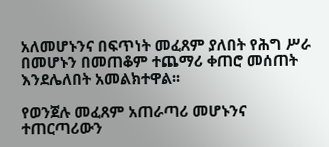አለመሆኑንና በፍጥነት መፈጸም ያለበት የሕግ ሥራ በመሆኑን በመጠቆም ተጨማሪ ቀጠሮ መሰጠት እንደሌለበት አመልክተዋል፡፡

የወንጀሉ መፈጸም አጠራጣሪ መሆኑንና ተጠርጣሪውን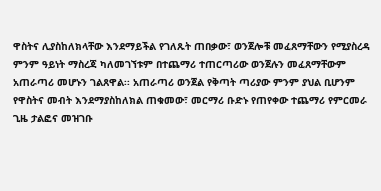ዋስትና ሊያስከለክላቸው እንደማይችል የገለጹት ጠበቃው፣ ወንጀሎቹ መፈጸማቸውን የሚያስረዳ ምንም ዓይነት ማስረጃ ካለመገኘቱም በተጨማሪ ተጠርጣሪው ወንጀሉን መፈጸማቸውም አጠራጣሪ መሆኑን ገልጸዋል፡፡ አጠራጣሪ ወንጀል የቅጣት ጣሪያው ምንም ያህል ቢሆንም የዋስትና መብት እንደማያስከለክል ጠቁመው፣ መርማሪ ቡድኑ የጠየቀው ተጨማሪ የምርመራ ጊዜ ታልፎና መዝገቡ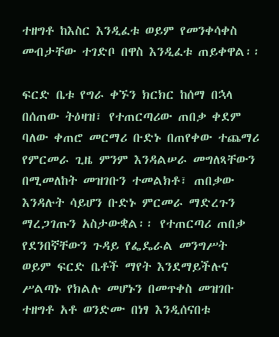ተዘግቶ ከእስር እንዲፈቱ ወይም የመንቀሳቀስ መብታቸው ተገድቦ በዋስ እንዲፈቱ ጠይቀዋል፡፡

ፍርድ ቤቱ የግራ ቀኙን ክርክር ከሰማ በኋላ በሰጠው ትዕዛዝ፣ የተጠርጣሪው ጠበቃ ቀደም ባለው ቀጠሮ መርማሪ ቡድኑ በጠየቀው ተጨማሪ የምርመራ ጊዜ ምንም እንዳልሠራ መግለጻቸውን በሚመለከት መዝገቡን ተመልክቶ፣ ጠበቃው እንዳሉት ሳይሆን ቡድኑ ምርመራ ማድረጉን ማረጋገጡን አስታውቋል፡፡ የተጠርጣሪ ጠበቃ የደንበኛቸውን ጉዳይ የፌዴራል መንግሥት ወይም ፍርድ ቤቶች ማየት እንደማይችሉና ሥልጣኑ የክልሉ መሆኑን በመጥቀስ መዝገቡ ተዘግቶ አቶ ወንድሙ በነፃ እንዲሰናበቱ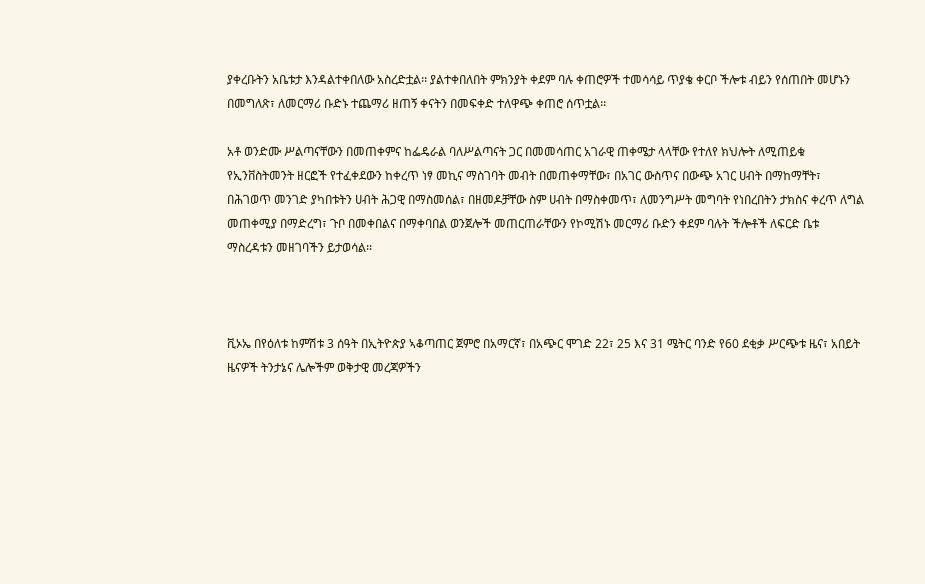ያቀረቡትን አቤቱታ እንዳልተቀበለው አስረድቷል፡፡ ያልተቀበለበት ምክንያት ቀደም ባሉ ቀጠሮዎች ተመሳሳይ ጥያቄ ቀርቦ ችሎቱ ብይን የሰጠበት መሆኑን በመግለጽ፣ ለመርማሪ ቡድኑ ተጨማሪ ዘጠኝ ቀናትን በመፍቀድ ተለዋጭ ቀጠሮ ሰጥቷል፡፡

አቶ ወንድሙ ሥልጣናቸውን በመጠቀምና ከፌዴራል ባለሥልጣናት ጋር በመመሳጠር አገራዊ ጠቀሜታ ላላቸው የተለየ ክህሎት ለሚጠይቁ የኢንቨስትመንት ዘርፎች የተፈቀደውን ከቀረጥ ነፃ መኪና ማስገባት መብት በመጠቀማቸው፣ በአገር ውስጥና በውጭ አገር ሀብት በማከማቸት፣ በሕገወጥ መንገድ ያካበቱትን ሀብት ሕጋዊ በማስመሰል፣ በዘመዶቻቸው ስም ሀብት በማስቀመጥ፣ ለመንግሥት መግባት የነበረበትን ታክስና ቀረጥ ለግል መጠቀሚያ በማድረግ፣ ጉቦ በመቀበልና በማቀባበል ወንጀሎች መጠርጠራቸውን የኮሚሽኑ መርማሪ ቡድን ቀደም ባሉት ችሎቶች ለፍርድ ቤቱ ማስረዳቱን መዘገባችን ይታወሳል፡፡



ቪኦኤ በየዕለቱ ከምሽቱ 3 ሰዓት በኢትዮጵያ ኣቆጣጠር ጀምሮ በአማርኛ፣ በአጭር ሞገድ 22፣ 25 እና 31 ሜትር ባንድ የ60 ደቂቃ ሥርጭቱ ዜና፣ አበይት ዜናዎች ትንታኔና ሌሎችም ወቅታዊ መረጃዎችን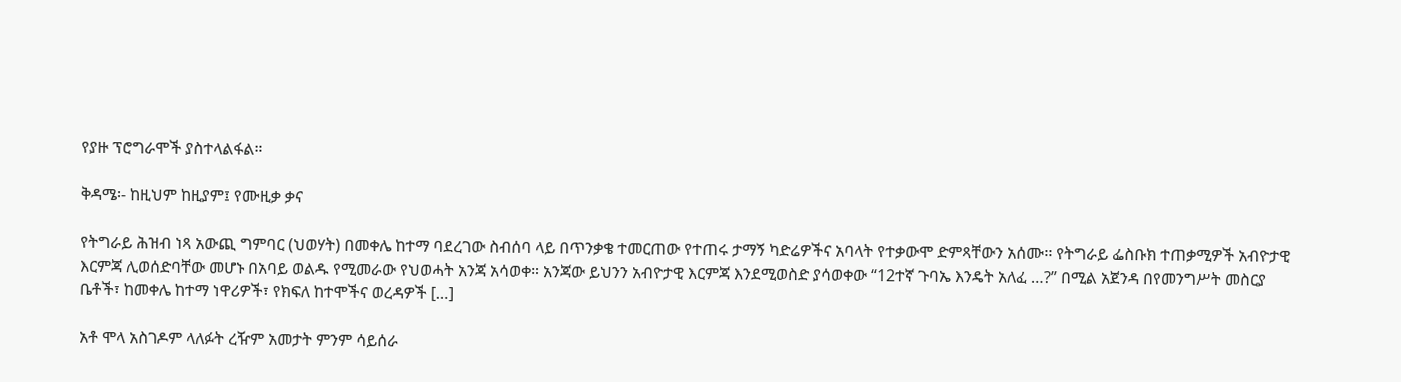የያዙ ፕሮግራሞች ያስተላልፋል።

ቅዳሜ፡- ከዚህም ከዚያም፤ የሙዚቃ ቃና

የትግራይ ሕዝብ ነጻ አውጪ ግምባር (ህወሃት) በመቀሌ ከተማ ባደረገው ስብሰባ ላይ በጥንቃቄ ተመርጠው የተጠሩ ታማኝ ካድሬዎችና አባላት የተቃውሞ ድምጻቸውን አሰሙ፡፡ የትግራይ ፌስቡክ ተጠቃሚዎች አብዮታዊ እርምጃ ሊወሰድባቸው መሆኑ በአባይ ወልዱ የሚመራው የህወሓት አንጃ አሳወቀ። አንጃው ይህንን አብዮታዊ እርምጃ እንደሚወስድ ያሳወቀው “12ተኛ ጉባኤ እንዴት አለፈ …?” በሚል አጀንዳ በየመንግሥት መስርያ ቤቶች፣ ከመቀሌ ከተማ ነዋሪዎች፣ የክፍለ ከተሞችና ወረዳዎች […]

አቶ ሞላ አስገዶም ላለፉት ረዥም አመታት ምንም ሳይሰራ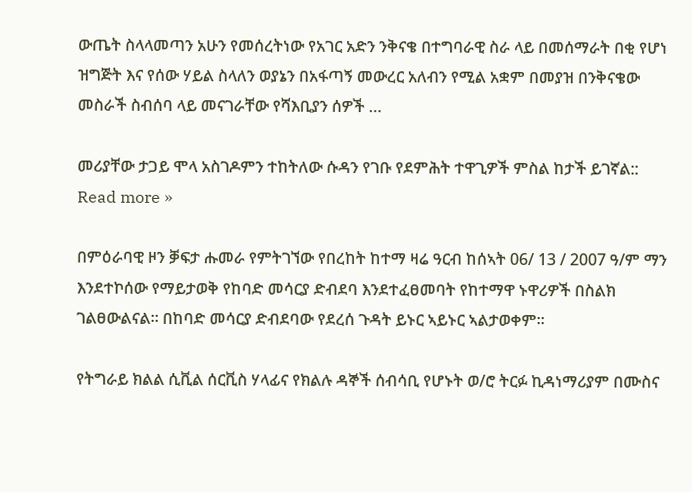ውጤት ስላላመጣን አሁን የመሰረትነው የአገር አድን ንቅናቄ በተግባራዊ ስራ ላይ በመሰማራት በቂ የሆነ ዝግጅት እና የሰው ሃይል ስላለን ወያኔን በአፋጣኝ መውረር አለብን የሚል አቋም በመያዝ በንቅናቄው መስራች ስብሰባ ላይ መናገራቸው የሻእቢያን ሰዎች …

መሪያቸው ታጋይ ሞላ አስገዶምን ተከትለው ሱዳን የገቡ የደምሕት ተዋጊዎች ምስል ከታች ይገኛል:: Read more »

በምዕራባዊ ዞን ቓፍታ ሑመራ የምትገኘው የበረከት ከተማ ዛሬ ዓርብ ከሰኣት 06/ 13 / 2007 ዓ/ም ማን እንደተኮሰው የማይታወቅ የከባድ መሳርያ ድብደባ እንደተፈፀመባት የከተማዋ ኑዋሪዎች በስልክ ገልፀውልናል። በከባድ መሳርያ ድብደባው የደረሰ ጉዳት ይኑር ኣይኑር ኣልታወቀም።

የትግራይ ክልል ሲቪል ሰርቪስ ሃላፊና የክልሉ ዳኞች ሰብሳቢ የሆኑት ወ/ሮ ትርፉ ኪዳነማሪያም በሙስና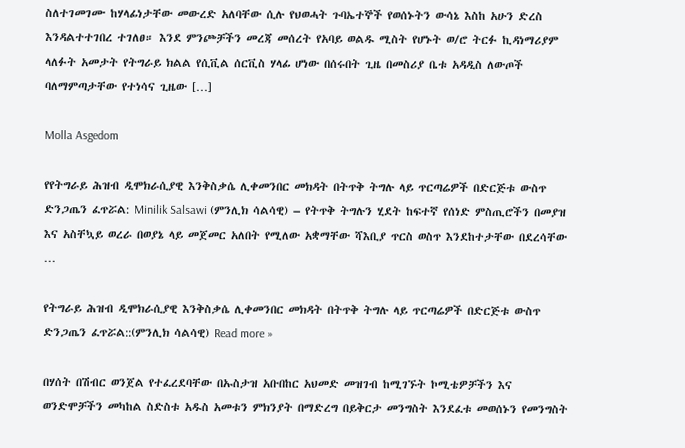ስለተገመገሙ ከሃላፊነታቸው መውረድ አለባቸው ሲሉ የህወሓት ጉባኤተኞች የወሰኑትን ውሳኔ እስከ አሁን ድረስ እንዳልተተገበረ ተገለፀ። እንደ ምንጮቻችን መረጃ መሰረት የአባይ ወልዱ ሚስት የሆኑት ወ/ሮ ትርፉ ኪዳነማሪያም ላለፉት አመታት የትግራይ ክልል የሲቪል ሰርቪስ ሃላፊ ሆነው በሰሩበት ጊዜ በመስሪያ ቤቱ አዳዲስ ለውጦች ባለማምጣታቸው የተነሳና ጊዜው […]

Molla Asgedom

የየትግራይ ሕዝብ ዲሞክራሲያዊ እንቅስቃሴ ሊቀመንበር መክዳት በትጥቅ ትግሉ ላይ ጥርጣሬዎች በድርጅቱ ውስጥ ድንጋጤን ፈጥሯል: Minilik Salsawi (ምንሊክ ሳልሳዊ) – የትጥቅ ትግሉን ሂደት ከፍተኛ የሰነድ ምስጢሮችን በመያዝ እና አስቸኳይ ወረራ በወያኔ ላይ መጀመር አለበት የሚለው አቋማቸው ሻእቢያ ጥርስ ወስጥ እንደከተታቸው በደረሳቸው …

የትግራይ ሕዝብ ዲሞክራሲያዊ እንቅስቃሴ ሊቀመንበር መክዳት በትጥቅ ትግሉ ላይ ጥርጣሬዎች በድርጅቱ ውስጥ ድንጋጤን ፈጥሯል::(ምንሊክ ሳልሳዊ) Read more »

በሃሰት በሽብር ወንጀል የተፈረደባቸው በኡስታዝ አቡበከር አህመድ መዝገብ ከሚገኙት ኮሚቴዎቻችን እና ወንድሞቻችን መካከል ስድስቱ አዱስ አመቱን ምክንያት በማድረግ በይቅርታ መንግስት እንደፈቱ መወሰኑን የመንግስት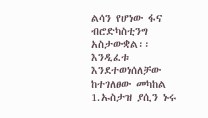ልሳን የሆነው ፋና ብሮድካስቲንግ አስታውቋል፡፡ እንዲፈቱ እንደተወነሰለቻው ከተገለፀው መካከል 1.ኡስታዝ ያሲን ኑሩ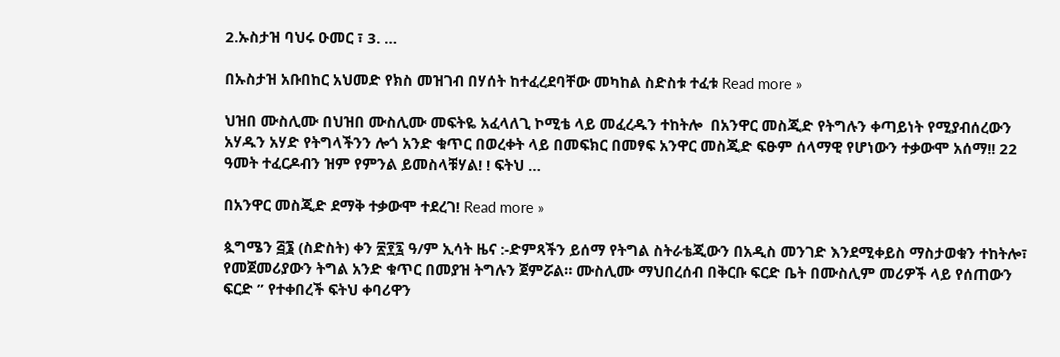2.ኡስታዝ ባህሩ ዑመር ፣ 3. …

በኡስታዝ አቡበከር አህመድ የክስ መዝገብ በሃሰት ከተፈረደባቸው መካከል ስድስቱ ተፈቱ Read more »

ህዝበ ሙስሊሙ በህዝበ ሙስሊሙ መፍትዬ አፈላለጊ ኮሚቴ ላይ መፈረዱን ተከትሎ  በአንዋር መስጂድ የትግሉን ቀጣይነት የሚያብሰረውን አሃዱን አሃድ የትግላችንን ሎጎ አንድ ቁጥር በወረቀት ላይ በመፍክር በመፃፍ አንዋር መስጂድ ፍፁም ሰላማዊ የሆነውን ተቃውሞ አሰማ!! 22 ዓመት ተፈርዶብን ዝም የምንል ይመስላቹሃል! ! ፍትህ …

በአንዋር መስጂድ ደማቅ ተቃውሞ ተደረገ! Read more »

ጷግሜን ፭፮ (ስድስት) ቀን ፳፻፯ ዓ/ም ኢሳት ዜና :-ድምጻችን ይሰማ የትግል ስትራቴጂውን በአዲስ መንገድ እንደሚቀይስ ማስታወቁን ተከትሎ፣ የመጀመሪያውን ትግል አንድ ቁጥር በመያዝ ትግሉን ጀምሯል። ሙስሊሙ ማህበረሰብ በቅርቡ ፍርድ ቤት በሙስሊም መሪዎች ላይ የሰጠውን ፍርድ ” የተቀበረች ፍትህ ቀባሪዋን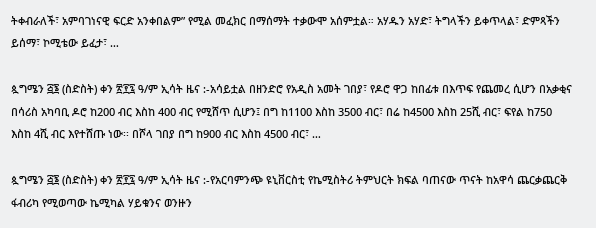ትቀብራለች፣ አምባገነናዊ ፍርድ አንቀበልም” የሚል መፈክር በማሰማት ተቃውሞ አሰምቷል። አሃዱን አሃድ፣ ትግላችን ይቀጥላል፣ ድምጻችን ይሰማ፣ ኮሚቴው ይፈታ፣ …

ጷግሜን ፭፮ (ስድስት) ቀን ፳፻፯ ዓ/ም ኢሳት ዜና :-አሳይቷል በዘንድሮ የአዲስ አመት ገበያ፣ የዶሮ ዋጋ ከበፊቱ በእጥፍ የጨመረ ሲሆን በአቃቂና በሳሪስ አካባቢ ዶሮ ከ200 ብር እስከ 400 ብር የሚሸጥ ሲሆን፤ በግ ከ1100 እስከ 3500 ብር፣ በሬ ከ4500 እስከ 25ሺ ብር፣ ፍየል ከ750 እስከ 4ሺ ብር እየተሸጡ ነው፡፡ በሾላ ገበያ በግ ከ900 ብር እስከ 4500 ብር፣ …

ጷግሜን ፭፮ (ስድስት) ቀን ፳፻፯ ዓ/ም ኢሳት ዜና :-የአርባምንጭ ዩኒቨርስቲ የኬሚስትሪ ትምህርት ክፍል ባጠናው ጥናት ከአዋሳ ጨርቃጨርቅ ፋብሪካ የሚወጣው ኬሚካል ሃይቁንና ወንዙን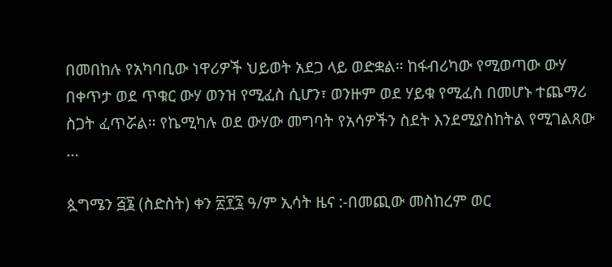በመበከሉ የአካባቢው ነዋሪዎች ህይወት አደጋ ላይ ወድቋል። ከፋብሪካው የሚወጣው ውሃ በቀጥታ ወደ ጥቁር ውሃ ወንዝ የሚፈስ ሲሆን፣ ወንዙም ወደ ሃይቁ የሚፈስ በመሆኑ ተጨማሪ ስጋት ፈጥሯል። የኬሚካሉ ወደ ውሃው መግባት የአሳዎችን ስደት እንደሚያስከትል የሚገልጸው …

ጷግሜን ፭፮ (ስድስት) ቀን ፳፻፯ ዓ/ም ኢሳት ዜና :-በመጪው መስከረም ወር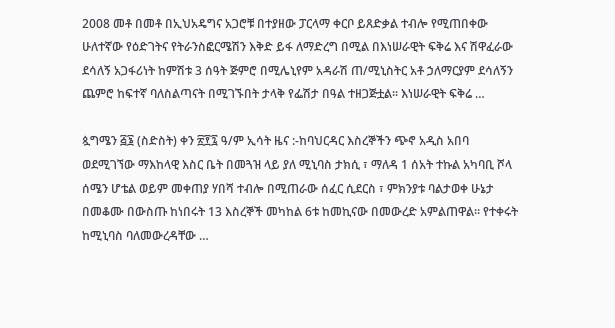2008 መቶ በመቶ በኢህአዴግና አጋሮቹ በተያዘው ፓርላማ ቀርቦ ይጸድቃል ተብሎ የሚጠበቀው ሁለተኛው የዕድገትና የትራንስፎርሜሽን እቅድ ይፋ ለማድረግ በሚል በእነሠራዊት ፍቅሬ እና ሽዋፈራው ደሳለኝ አጋፋሪነት ከምሽቱ 3 ሰዓት ጅምሮ በሚሌኒየም አዳራሽ ጠ/ሚኒስትር አቶ ኃለማርያም ደሳለኝን ጨምሮ ከፍተኛ ባለስልጣናት በሚገኙበት ታላቅ የፌሽታ በዓል ተዘጋጅቷል፡፡ እነሠራዊት ፍቅሬ …

ጷግሜን ፭፮ (ስድስት) ቀን ፳፻፯ ዓ/ም ኢሳት ዜና :-ከባህርዳር እስረኞችን ጭኖ አዲስ አበባ ወደሚገኘው ማእከላዊ እስር ቤት በመጓዝ ላይ ያለ ሚኒባስ ታክሲ ፣ ማለዳ 1 ሰአት ተኩል አካባቢ ሾላ ሰሜን ሆቴል ወይም መቀጠያ ሃበሻ ተብሎ በሚጠራው ሰፈር ሲደርስ ፣ ምክንያቱ ባልታወቀ ሁኔታ በመቆሙ በውስጡ ከነበሩት 13 እስረኞች መካከል 6ቱ ከመኪናው በመውረድ አምልጠዋል። የተቀሩት ከሚኒባስ ባለመውረዳቸው …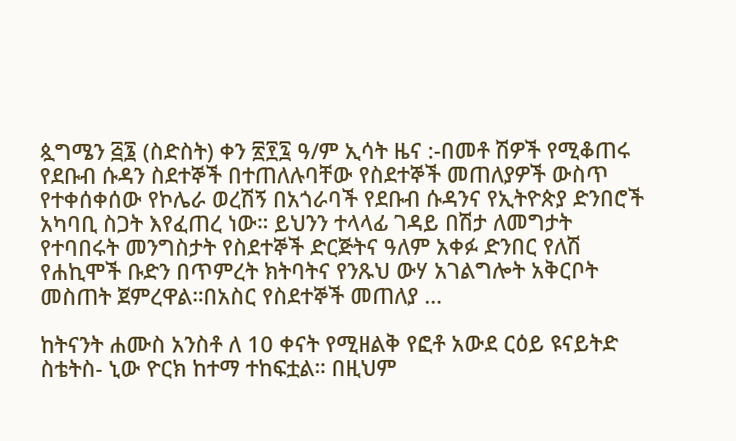ጷግሜን ፭፮ (ስድስት) ቀን ፳፻፯ ዓ/ም ኢሳት ዜና :-በመቶ ሽዎች የሚቆጠሩ የደቡብ ሱዳን ስደተኞች በተጠለሉባቸው የስደተኞች መጠለያዎች ውስጥ የተቀሰቀሰው የኮሌራ ወረሽኝ በአጎራባች የደቡብ ሱዳንና የኢትዮጵያ ድንበሮች አካባቢ ስጋት እየፈጠረ ነው። ይህንን ተላላፊ ገዳይ በሽታ ለመግታት የተባበሩት መንግስታት የስደተኞች ድርጅትና ዓለም አቀፉ ድንበር የለሽ የሐኪሞች ቡድን በጥምረት ክትባትና የንጹህ ውሃ አገልግሎት አቅርቦት መስጠት ጀምረዋል።በአስር የስደተኞች መጠለያ …

ከትናንት ሐሙስ አንስቶ ለ 10 ቀናት የሚዘልቅ የፎቶ አውደ ርዕይ ዩናይትድ ስቴትስ- ኒው ዮርክ ከተማ ተከፍቷል። በዚህም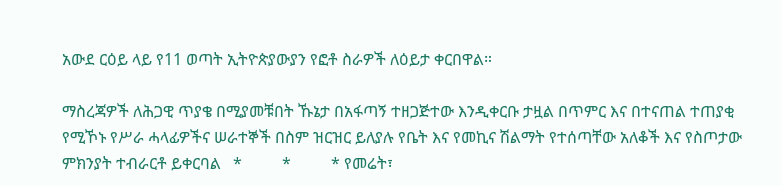አውደ ርዕይ ላይ የ11 ወጣት ኢትዮጵያውያን የፎቶ ስራዎች ለዕይታ ቀርበዋል።

ማስረጃዎች ለሕጋዊ ጥያቄ በሚያመቹበት ኹኔታ በአፋጣኝ ተዘጋጅተው እንዲቀርቡ ታዟል በጥምር እና በተናጠል ተጠያቂ የሚኾኑ የሥራ ሓላፊዎችና ሠራተኞች በስም ዝርዝር ይለያሉ የቤት እና የመኪና ሽልማት የተሰጣቸው አለቆች እና የስጦታው ምክንያት ተብራርቶ ይቀርባል   *          *          * የመሬት፣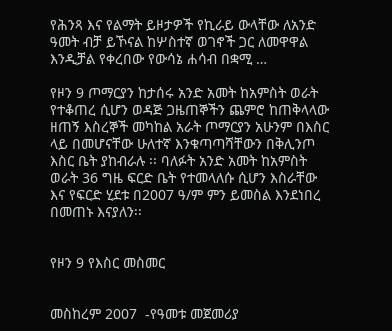የሕንጻ እና የልማት ይዞታዎች የኪራይ ውላቸው ለአንድ ዓመት ብቻ ይኾናል ከሦስተኛ ወገኖች ጋር ለመዋዋል እንዲቻል የቀረበው የውሳኔ ሐሳብ በቋሚ …

የዞን 9 ጦማርያን ከታሰሩ አንድ አመት ከአምስት ወራት የተቆጠረ ሲሆን ወዳጅ ጋዜጠኞችን ጨምሮ ከጠቅላላው ዘጠኝ እስረኞች መካከል አራት ጦማርያን አሁንም በእስር ላይ በመሆናቸው ሁለተኛ እንቁጣጣሻቸውን በቅሊንጦ እስር ቤት ያከብራሉ ፡፡ ባለፉት አንድ አመት ከአምስት ወራት 36 ግዜ ፍርድ ቤት የተመላለሱ ሲሆን እስራቸው እና የፍርድ ሂደቱ በ2007 ዓ/ም ምን ይመስል እንደነበረ በመጠኑ እናያለን፡፡


የዞን 9 የእስር መስመር


መስከረም 2007  -የዓመቱ መጀመሪያ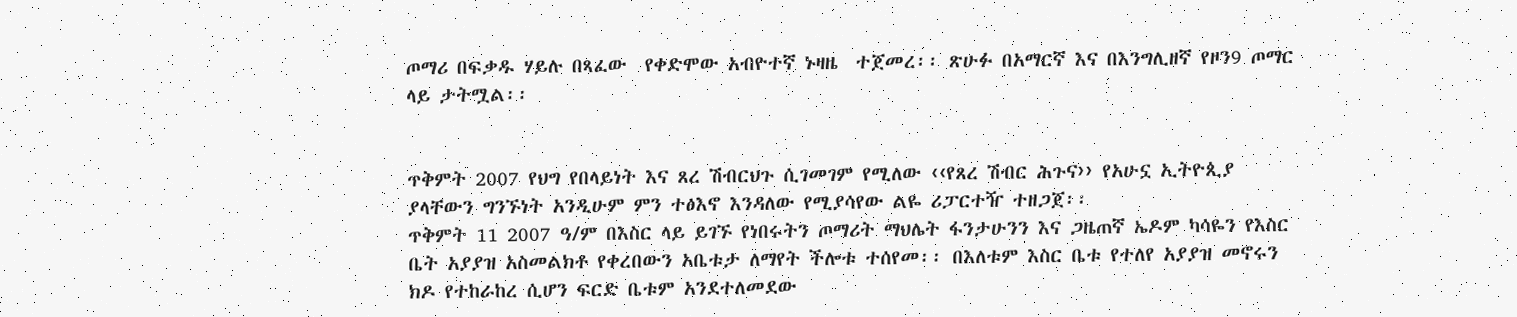ጦማሪ በፍቃዱ ሃይሉ በጻፈው  የቀድሞው አብዮተኛ ኑዛዜ  ተጀመረ፡፡ ጽሁፉ በአማርኛ እና በእንግሊዘኛ የዞን9 ጦማር ላይ ታትሟል፡፡


ጥቅምት 2007 የህግ የበላይነት እና ጸረ ሽብርህጉ ሲገመገም የሚለው ‹‹የጸረ ሽብር ሕጉና›› የአሁኗ ኢትዮጲያ ያላቸውን ግንኙነት አንዲሁም ምን ተፅእኖ እንዳለው የሚያሳየው ልዬ ሪፓርተዥ ተዘጋጀ፡፡
ጥቅምት 11 2007 ዓ/ም በእስር ላይ ይገኙ የነበሩትን ጦማሪት ማህሌት ፋንታሁንን እና ጋዜጠኛ ኤዶም ካሳዬን የእስር ቤት አያያዝ አስመልክቶ የቀረበውን አቤቱታ ለማየት ችሎቱ ተሰየመ፡፡ በእለቱም እስር ቤቱ የተለየ አያያዝ መኖሩን ክዶ የተከራከረ ሲሆን ፍርድ ቤቱም አንደተለመደው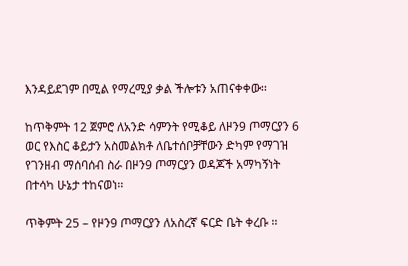እንዳይደገም በሚል የማረሚያ ቃል ችሎቱን አጠናቀቀው፡፡

ከጥቅምት 12 ጀምሮ ለአንድ ሳምንት የሚቆይ ለዞን9 ጦማርያን 6 ወር የእስር ቆይታን አስመልክቶ ለቤተሰቦቻቸውን ድካም የማገዝ የገንዘብ ማሰባሰብ ስራ በዞን9 ጦማርያን ወዳጆች አማካኝነት በተሳካ ሁኔታ ተከናወነ፡፡

ጥቅምት 25 – የዞን9 ጦማርያን ለአስረኛ ፍርድ ቤት ቀረቡ ፡፡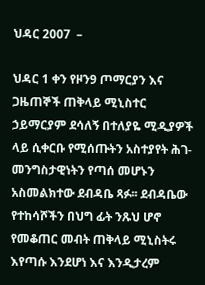ህዳር 2007  –

ህዳር 1 ቀን የዞን9 ጦማርያን እና ጋዜጠኞች ጠቅላይ ሚኒስተር ኃይማርያም ደሳለኝ በተለያዬ ሚዲያዎች ላይ ሲቀርቡ የሚሰጡትን አስተያየት ሕገ-መንግስታዊነትን የጣሰ መሆኑን አስመልክተው ደብዳቤ ጻፉ፡፡ ደብዳቤው የተከሳሾችን በህግ ፊት ንጹህ ሆኖ የመቆጠር መብት ጠቅላይ ሚኒስትሩ እየጣሱ እንደሆነ እና እንዲታረም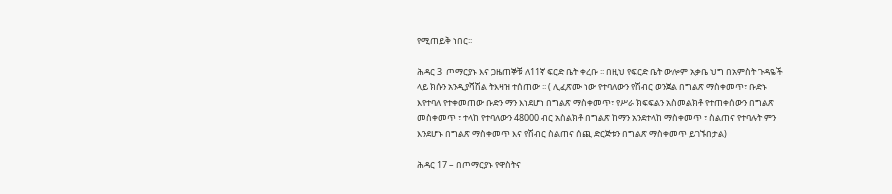የሚጠይቅ ነበር፡፡

ሕዳር 3  ጦማርያኑ እና ጋዜጠኞቹ ለ11ኛ ፍርድ ቤት ቀረቡ ፡፡ በዚህ የፍርድ ቤት ውሎም አቃቤ ህግ በአምስት ጉዳዬች ላይ ክሱን አንዲያሻሽል ትእዛዝ ተሰጠው ፡፡ ( ሊፈጽሙ ነው የተባለውን የሽብር ወንጀል በግልጽ ማስቀመጥ፣ ቡድኑ እየተባለ የተቀመጠው ቡድን ማን እነደሆነ በግልጽ ማስቀመጥ፣ የሥራ ክፍፍልን አስመልክቶ የተጠቀሰውን በግልጽ መስቀመጥ ፣ ተላከ የተባለውን 48000 ብር አስልክቶ በግልጽ ከማን አንደተላከ ማስቀመጥ ፣ ስልጠና የተባሉት ምን እንደሆኑ በግልጽ ማስቀመጥ እና የሽብር ስልጠና ሰጪ ድርጅቱን በግልጽ ማስቀመጥ ይገኙበታል)

ሕዳር 17 – በጦማርያኑ የዋስትና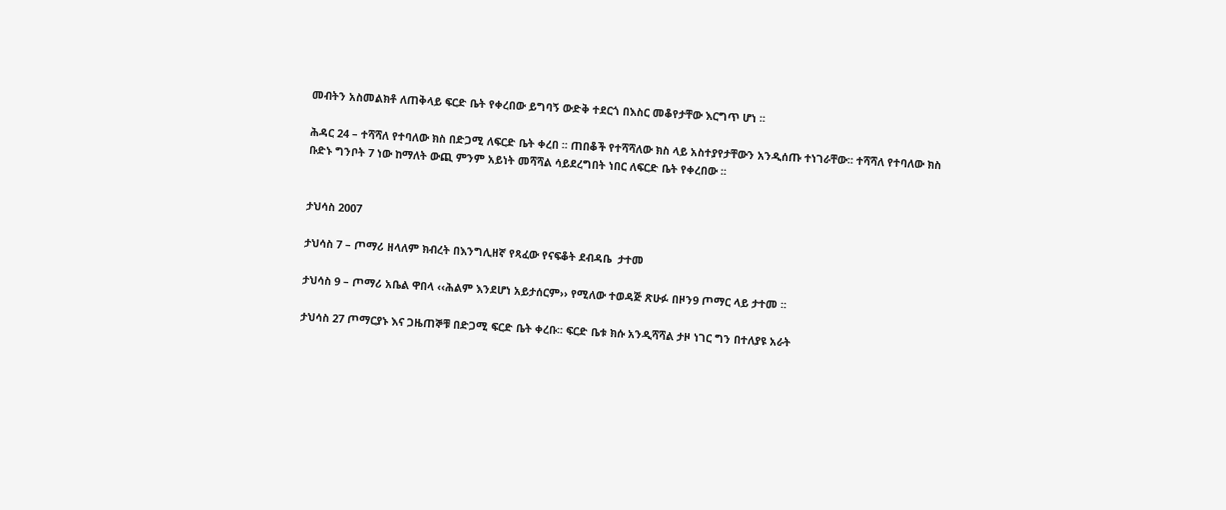መብትን አስመልክቶ ለጠቅላይ ፍርድ ቤት የቀረበው ይግባኝ ውድቅ ተደርጎ በእስር መቆየታቸው እርግጥ ሆነ ፡፡

ሕዳር 24 – ተሻሻለ የተባለው ክስ በድጋሚ ለፍርድ ቤት ቀረበ ፡፡ ጠበቆች የተሻሻለው ክስ ላይ አስተያየታቸውን አንዲሰጡ ተነገራቸው፡፡ ተሻሻለ የተባለው ክስ ቡድኑ ግንቦት 7 ነው ከማለት ውጪ ምንም አይነት መሻሻል ሳይደረግበት ነበር ለፍርድ ቤት የቀረበው ፡፡


ታህሳስ 2007

ታህሳስ 7 – ጦማሪ ዘላለም ክብረት በእንግሊዘኛ የጻፈው የናፍቆት ደብዳቤ  ታተመ

ታህሳስ 9 – ጦማሪ አቤል ዋበላ ‹‹ሕልም እንደሆነ አይታሰርም›› የሚለው ተወዳጅ ጽሁፉ በዞን9 ጦማር ላይ ታተመ ፡፡

ታህሳስ 27 ጦማርያኑ እና ጋዜጠኞቹ በድጋሚ ፍርድ ቤት ቀረቡ፡፡ ፍርድ ቤቱ ክሱ አንዲሻሻል ታዞ ነገር ግን በተለያዩ አራት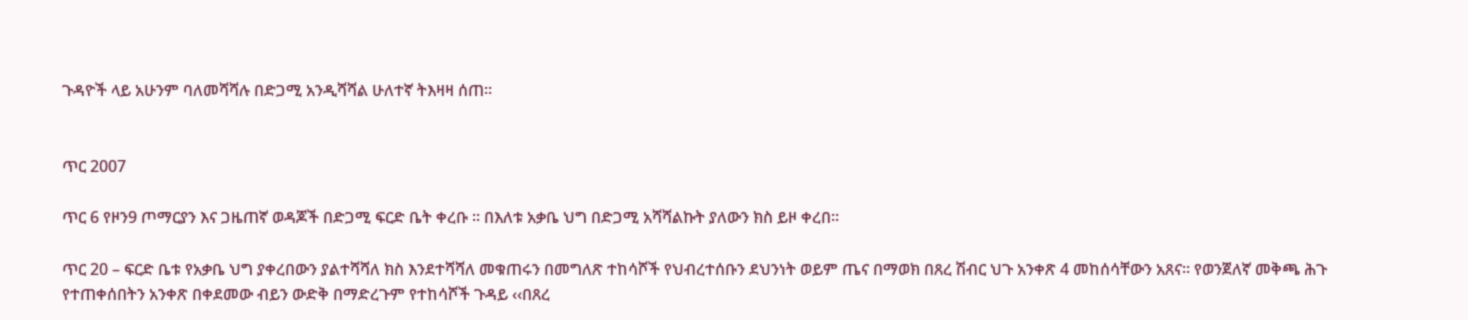ጉዳዮች ላይ አሁንም ባለመሻሻሉ በድጋሚ አንዲሻሻል ሁለተኛ ትእዛዛ ሰጠ፡፡


ጥር 2007

ጥር 6 የዞን9 ጦማርያን እና ጋዜጠኛ ወዳጆች በድጋሚ ፍርድ ቤት ቀረቡ ፡፡ በእለቱ አቃቤ ህግ በድጋሚ አሻሻልኩት ያለውን ክስ ይዞ ቀረበ፡፡

ጥር 20 – ፍርድ ቤቱ የአቃቤ ህግ ያቀረበውን ያልተሻሻለ ክስ እንደተሻሻለ መቁጠሩን በመግለጽ ተከሳሾች የህብረተሰቡን ደህንነት ወይም ጤና በማወክ በጸረ ሽብር ህጉ አንቀጽ 4 መከሰሳቸውን አጸና፡፡ የወንጀለኛ መቅጫ ሕጉ የተጠቀሰበትን አንቀጽ በቀደመው ብይን ውድቅ በማድረጉም የተከሳሾች ጉዳይ ‹‹በጸረ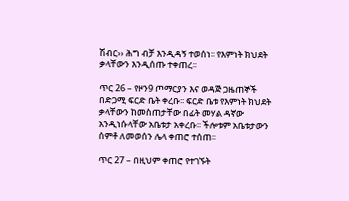ሽብር›› ሕግ ብቻ እንዲዳኝ ተወሰነ፡፡ የእምነት ክህደት ቃላቸውን እንዲሰጡ ተቀጠረ፡፡

ጥር 26 – የዞን9 ጦማርያን እና ወዳጅ ጋዜጠኞች በድጋሚ ፍርድ ቤት ቀረቡ፡፡ ፍርድ ቤቱ የእምነት ክህደት ቃላቸውን ከመስጠታቸው በፊት መሃል ዳኛው አንዲነሱላቸው አቤቱታ አቀረቡ፡፡ ችሎቱም አቤቱታውን ሰምቶ ለመወሰን ሌላ ቀጠሮ ተሰጠ፡፡

ጥር 27 – በዚህም ቀጠሮ የተገኙት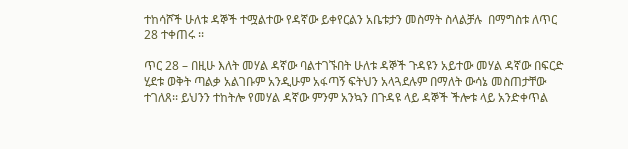ተከሳሾች ሁለቱ ዳኞች ተሟልተው የዳኛው ይቀየርልን አቤቱታን መስማት ስላልቻሉ  በማግስቱ ለጥር 28 ተቀጠሩ ፡፡

ጥር 28 – በዚሁ እለት መሃል ዳኛው ባልተገኙበት ሁለቱ ዳኞች ጉዳዩን አይተው መሃል ዳኛው በፍርድ ሂደቱ ወቅት ጣልቃ አልገቡም አንዲሁም አፋጣኝ ፍትህን አላጓደሉም በማለት ውሳኔ መስጠታቸው ተገለጸ፡፡ ይህንን ተከትሎ የመሃል ዳኛው ምንም አንኳን በጉዳዩ ላይ ዳኞች ችሎቱ ላይ አንድቀጥል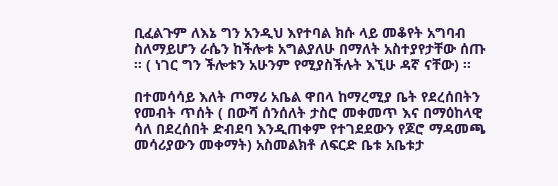ቢፈልጉም ለእኔ ግን አንዲህ እየተባል ክሱ ላይ መቆየት አግባብ ስለማይሆን ራሴን ከችሎቱ አግልያለሁ በማለት አስተያየታቸው ሰጡ ፡፡ ( ነገር ግን ችሎቱን አሁንም የሚያስችሉት እኚሁ ዳኛ ናቸው) ፡፡

በተመሳሳይ እለት ጦማሪ አቤል ዋበላ ከማረሚያ ቤት የደረሰበትን የመብት ጥሰት ( በውሻ ሰንሰለት ታስሮ መቀመጥ እና በማዕከላዊ ሳለ በደረሰበት ድብደባ እንዲጠቀም የተገደደውን የጆሮ ማዳመጫ መሳሪያውን መቀማት) አስመልክቶ ለፍርድ ቤቱ አቤቱታ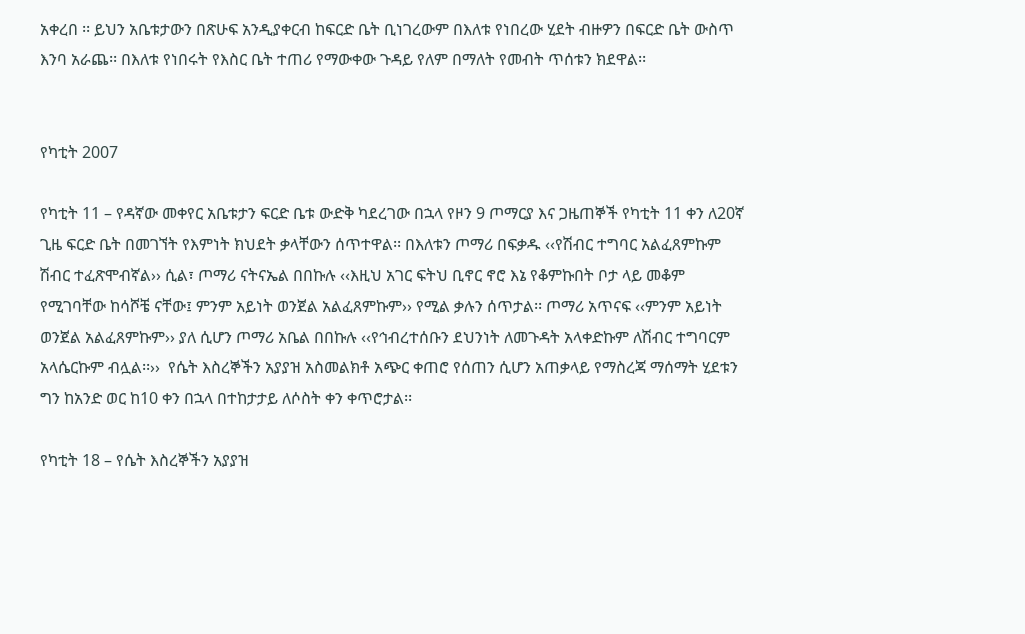አቀረበ ፡፡ ይህን አቤቱታውን በጽሁፍ አንዲያቀርብ ከፍርድ ቤት ቢነገረውም በእለቱ የነበረው ሂደት ብዙዎን በፍርድ ቤት ውስጥ እንባ አራጨ፡፡ በእለቱ የነበሩት የእስር ቤት ተጠሪ የማውቀው ጉዳይ የለም በማለት የመብት ጥሰቱን ክደዋል፡፡


የካቲት 2007

የካቲት 11 – የዳኛው መቀየር አቤቱታን ፍርድ ቤቱ ውድቅ ካደረገው በኋላ የዞን 9 ጦማርያ እና ጋዜጠኞች የካቲት 11 ቀን ለ20ኛ ጊዜ ፍርድ ቤት በመገኘት የእምነት ክህደት ቃላቸውን ሰጥተዋል፡፡ በእለቱን ጦማሪ በፍቃዱ ‹‹የሽብር ተግባር አልፈጸምኩም ሽብር ተፈጽሞብኛል›› ሲል፣ ጦማሪ ናትናኤል በበኩሉ ‹‹እዚህ አገር ፍትህ ቢኖር ኖሮ እኔ የቆምኩበት ቦታ ላይ መቆም የሚገባቸው ከሳሾቼ ናቸው፤ ምንም አይነት ወንጀል አልፈጸምኩም›› የሚል ቃሉን ሰጥታል፡፡ ጦማሪ አጥናፍ ‹‹ምንም አይነት ወንጀል አልፈጸምኩም›› ያለ ሲሆን ጦማሪ አቤል በበኩሉ ‹‹የኅብረተሰቡን ደህንነት ለመጉዳት አላቀድኩም ለሽብር ተግባርም አላሴርኩም ብሏል፡፡››  የሴት እስረኞችን አያያዝ አስመልክቶ አጭር ቀጠሮ የሰጠን ሲሆን አጠቃላይ የማስረጃ ማሰማት ሂደቱን ግን ከአንድ ወር ከ10 ቀን በኋላ በተከታታይ ለሶስት ቀን ቀጥሮታል፡፡

የካቲት 18 – የሴት እስረኞችን አያያዝ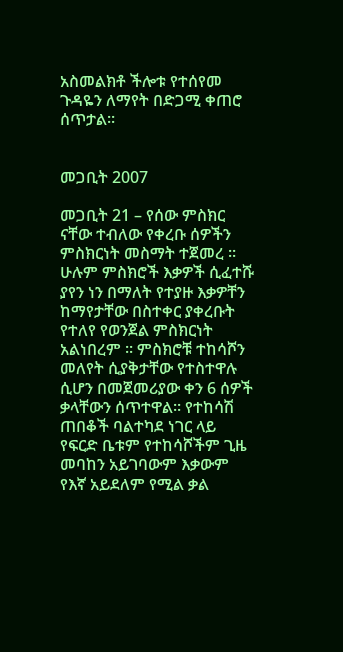አስመልክቶ ችሎቱ የተሰየመ  ጉዳዬን ለማየት በድጋሚ ቀጠሮ ሰጥታል፡፡


መጋቢት 2007

መጋቢት 21 – የሰው ምስክር ናቸው ተብለው የቀረቡ ሰዎችን ምስክርነት መስማት ተጀመረ ፡፡ ሁሉም ምስክሮች እቃዎች ሲፈተሹ ያየን ነን በማለት የተያዙ እቃዎቸን ከማየታቸው በስተቀር ያቀረቡት የተለየ የወንጀል ምስክርነት አልነበረም ፡፡ ምስክሮቹ ተከሳሾን መለየት ሲያቅታቸው የተስተዋሉ ሲሆን በመጀመሪያው ቀን 6 ሰዎች ቃላቸውን ሰጥተዋል፡፡ የተከሳሽ ጠበቆች ባልተካደ ነገር ላይ የፍርድ ቤቱም የተከሳሾችም ጊዜ መባከን አይገባውም እቃውም የእኛ አይደለም የሚል ቃል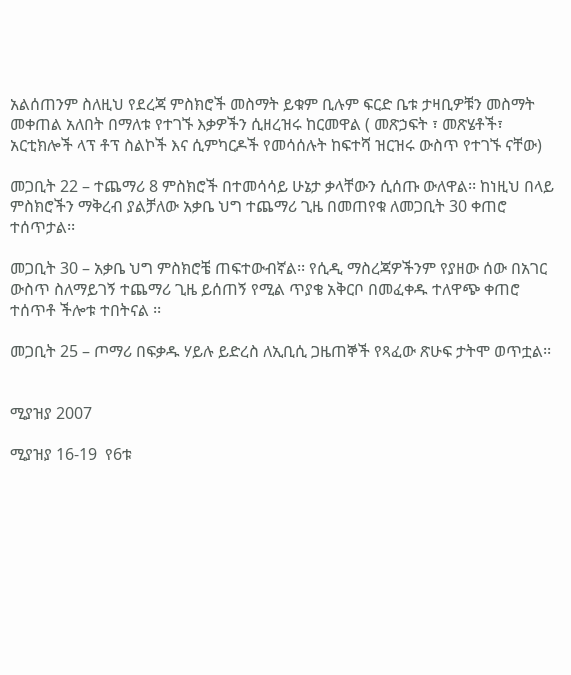አልሰጠንም ስለዚህ የደረጃ ምስክሮች መስማት ይቁም ቢሉም ፍርድ ቤቱ ታዛቢዎቹን መስማት መቀጠል አለበት በማለቱ የተገኙ እቃዎችን ሲዘረዝሩ ከርመዋል ( መጽኃፍት ፣ መጽሄቶች፣ አርቲክሎች ላፕ ቶፕ ስልኮች እና ሲምካርዶች የመሳሰሉት ከፍተሻ ዝርዝሩ ውስጥ የተገኙ ናቸው)

መጋቢት 22 – ተጨማሪ 8 ምስክሮች በተመሳሳይ ሁኔታ ቃላቸውን ሲሰጡ ውለዋል፡፡ ከነዚህ በላይ ምስክሮችን ማቅረብ ያልቻለው አቃቤ ህግ ተጨማሪ ጊዜ በመጠየቁ ለመጋቢት 30 ቀጠሮ ተሰጥታል፡፡

መጋቢት 30 – አቃቤ ህግ ምስክሮቼ ጠፍተውብኛል፡፡ የሲዲ ማስረጃዎችንም የያዘው ሰው በአገር ውስጥ ስለማይገኝ ተጨማሪ ጊዜ ይሰጠኝ የሚል ጥያቄ አቅርቦ በመፈቀዱ ተለዋጭ ቀጠሮ ተሰጥቶ ችሎቱ ተበትናል ፡፡

መጋቢት 25 – ጦማሪ በፍቃዱ ሃይሉ ይድረስ ለኢቢሲ ጋዜጠኞች የጻፈው ጽሁፍ ታትሞ ወጥቷል፡፡


ሚያዝያ 2007

ሚያዝያ 16-19  የ6ቱ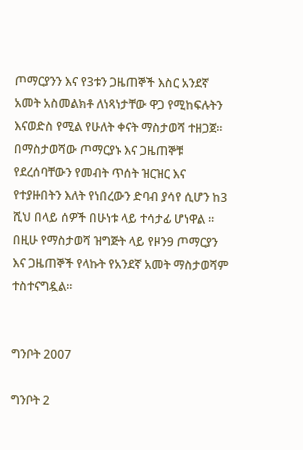ጦማርያንን እና የ3ቱን ጋዜጠኞች እስር አንደኛ አመት አስመልክቶ ለነጻነታቸው ዋጋ የሚከፍሉትን እናወድስ የሚል የሁለት ቀናት ማስታወሻ ተዘጋጀ፡፡ በማስታወሻው ጦማርያኑ እና ጋዜጠኞቹ የደረሰባቸውን የመብት ጥሰት ዝርዝር እና የተያዙበትን እለት የነበረውን ድባብ ያሳየ ሲሆን ከ3 ሺህ በላይ ሰዎች በሁነቱ ላይ ተሳታፊ ሆነዋል ፡፡  በዚሁ የማስታወሻ ዝግጅት ላይ የዞን9 ጦማርያን እና ጋዜጠኞች የላኩት የአንደኛ አመት ማስታወሻም ተስተናግዷል፡፡


ግንቦት 2007

ግንቦት 2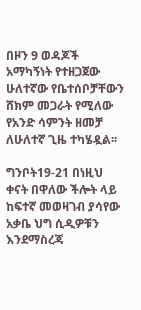በዞን 9 ወዳጆች አማካኝነት የተዘጋጀው ሁለተኛው የቤተሰቦቻቸውን ሸክም መጋራት የሚለው የአንድ ሳምንት ዘመቻ ለሁለተኛ ጊዜ ተካሄዷል፡፡

ግንቦት19-21 በነዚህ ቀናት በዋለው ችሎት ላይ ከፍተኛ መወዛገብ ያሳየው አቃቤ ህግ ሲዲዎቹን እንደማስረጃ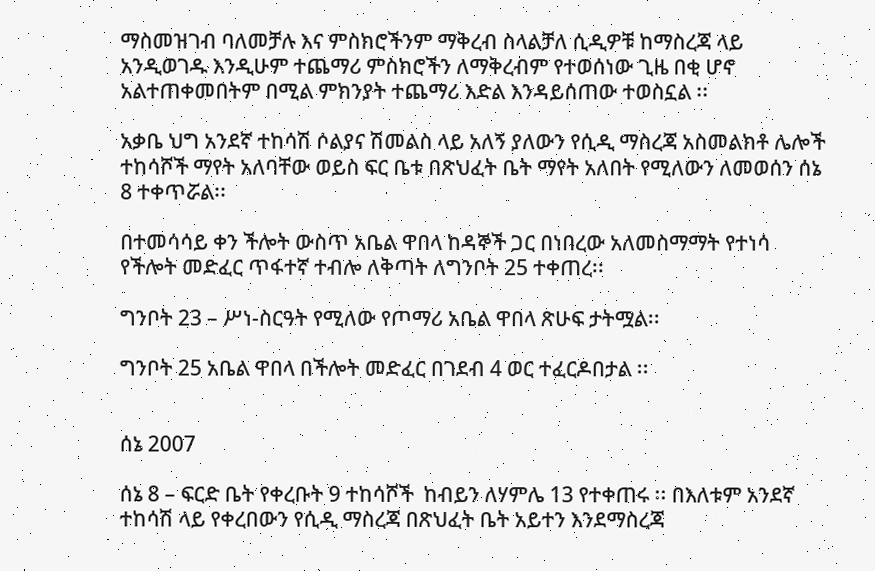ማስመዝገብ ባለመቻሉ እና ምስክሮችንም ማቅረብ ስላልቻለ ሲዲዎቹ ከማስረጃ ላይ አንዲወገዱ እንዲሁም ተጨማሪ ምስክሮችን ለማቅረብም የተወሰነው ጊዜ በቂ ሆኖ አልተጠቀመበትም በሚል ምክንያት ተጨማሪ እድል እንዳይሰጠው ተወስኗል ፡፡

አቃቤ ህግ አንደኛ ተከሳሽ ሶልያና ሽመልስ ላይ አለኝ ያለውን የሲዲ ማስረጃ አስመልክቶ ሌሎች ተከሳሾች ማየት አለባቸው ወይስ ፍር ቤቱ በጽህፈት ቤት ማየት አለበት የሚለውን ለመወሰን ሰኔ 8 ተቀጥሯል፡፡

በተመሳሳይ ቀን ችሎት ውስጥ አቤል ዋበላ ከዳኞች ጋር በነበረው አለመስማማት የተነሳ የችሎት መድፈር ጥፋተኛ ተብሎ ለቅጣት ለግንቦት 25 ተቀጠረ፡፡

ግንቦት 23 – ሥነ-ስርዓት የሚለው የጦማሪ አቤል ዋበላ ጽሁፍ ታትሟል፡፡

ግንቦት 25 አቤል ዋበላ በችሎት መድፈር በገደብ 4 ወር ተፈርዶበታል ፡፡


ሰኔ 2007

ሰኔ 8 – ፍርድ ቤት የቀረቡት 9 ተከሳሾች  ከብይን ለሃምሌ 13 የተቀጠሩ ፡፡ በእለቱም አንደኛ ተከሳሽ ላይ የቀረበውን የሲዲ ማስረጃ በጽህፈት ቤት አይተን እንደማስረጃ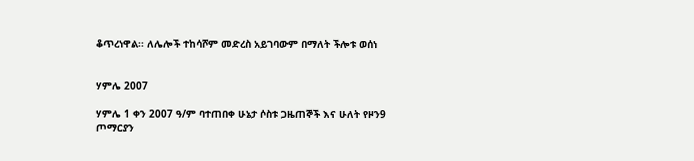ቆጥረነዋል፡፡ ለሌሎች ተከሳሾም መድረስ አይገባውም በማለት ችሎቱ ወሰነ


ሃምሌ 2007

ሃምሌ 1 ቀን 2007 ዓ/ም ባተጠበቀ ሁኔታ ሶስቱ ጋዜጠኞች እና ሁለት የዞን9 ጦማርያን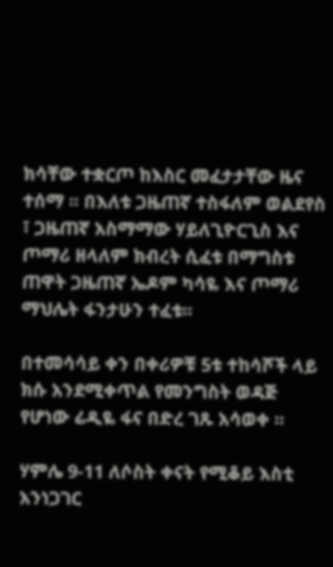ክሳቸው ተቋርጦ ከእስር መፈታታቸው ዜና ተሰማ ፡፡ በእለቱ ጋዜጠኛ ተስፋለም ወልደየስ ፣ ጋዜጠኛ አስማማው ሃይለጊዮርጊስ እና ጦማሪ ዘላለም ክብረት ሲፈቱ በማግስቱ ጠዋት ጋዜጠኛ ኤዶም ካሳዬ እና ጦማሪ ማህሌት ፋንታሁን ተፈቱ፡፡

በተመሳሳይ ቀን በቀሪዎቹ 5ቱ ተከሳሾች ላይ ክሱ አንደሚቀጥል የመንግስት ወዳጅ የሆነው ሬዲዬ ፋና በድረ ገጹ አሳወቀ ፡፡

ሃምሌ 9-11 ለሶስት ቀናት የሚቆይ እስቲ አንነጋገር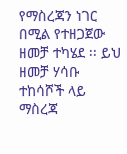የማስረጃን ነገር በሚል የተዘጋጀው ዘመቻ ተካሄደ ፡፡ ይህ ዘመቻ ሃሳቡ ተከሳሾች ላይ ማስረጃ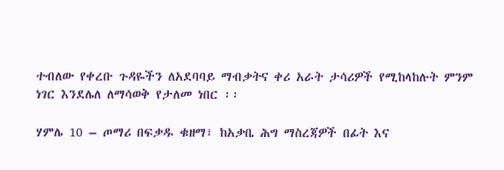ተብለው የቀረቡ ጉዳዬችን ለአደባባይ ማብቃትና ቀሪ አራት ታሳሪዎች የሚከላከሉት ምንም ነገር እንደሌለ ለማሳወቅ የታለመ ነበር ፡፡

ሃምሌ 10 – ጦማሪ በፍቃዱ ቁዘማ፣ ከአቃቤ ሕግ ማስረጃዎች በፊት እና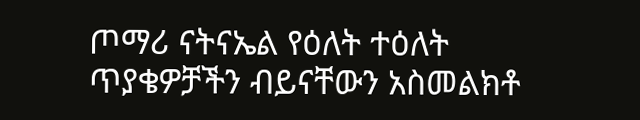ጦማሪ ናትናኤል የዕለት ተዕለት ጥያቄዎቻችን ብይናቸውን አስመልክቶ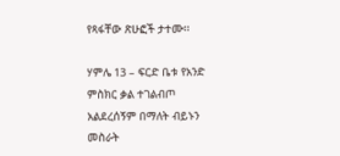የጻፋቸው ጽሁፎች ታተሙ፡፡

ሃምሌ 13 – ፍርድ ቤቱ የአንድ ምስክር ቃል ተገልብጦ አልደረሰኝም በማለት ብይኑን መስራት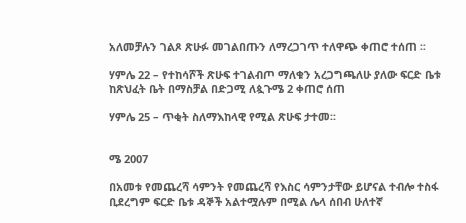አለመቻሉን ገልጾ ጽሁፉ መገልበጡን ለማረጋገጥ ተለዋጭ ቀጠሮ ተሰጠ ፡፡

ሃምሌ 22 – የተከሳሾች ጽሁፍ ተገልብጦ ማለቁን አረጋግጫለሁ ያለው ፍርድ ቤቱ ከጽህፈት ቤት በማስቻል በድጋሚ ለጷጉሜ 2 ቀጠሮ ሰጠ

ሃምሌ 25 – ጥቂት ስለማእከላዊ የሚል ጽሁፍ ታተመ፡፡


ሜ 2007

በአመቱ የመጨረሻ ሳምንት የመጨረሻ የእስር ሳምንታቸው ይሆናል ተብሎ ተስፋ ቢደረግም ፍርድ ቤቱ ዳኞች አልተሟሉም በሚል ሌላ ሰበብ ሁለተኛ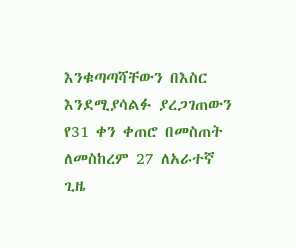እንቁጣጣሻቸውን በእስር እንደሚያሳልፉ ያረጋገጠውን የ31 ቀን ቀጠሮ በመስጠት ለመስከረም 27 ለአራተኛ ጊዜ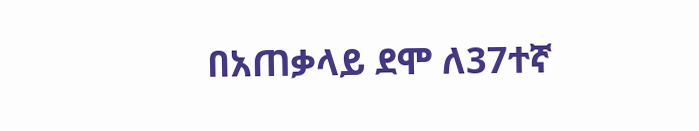በአጠቃላይ ደሞ ለ37ተኛ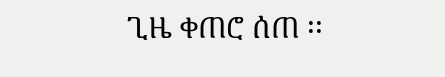ጊዜ ቀጠሮ ሰጠ ፡፡